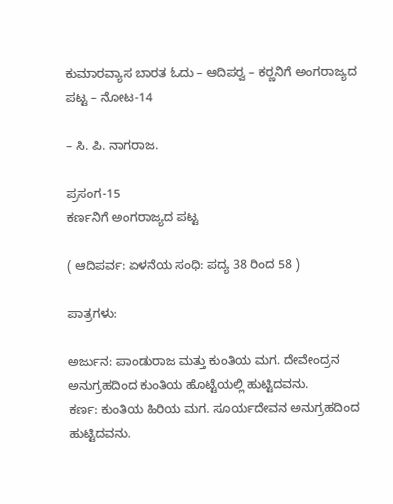ಕುಮಾರವ್ಯಾಸ ಬಾರತ ಓದು – ಆದಿಪರ‍್ವ – ಕರ‍್ಣನಿಗೆ ಅಂಗರಾಜ್ಯದ ಪಟ್ಟ – ನೋಟ-14

– ಸಿ. ಪಿ. ನಾಗರಾಜ.

ಪ್ರಸಂಗ-15
ಕರ್ಣನಿಗೆ ಅಂಗರಾಜ್ಯದ ಪಟ್ಟ

( ಆದಿಪರ್ವ: ಏಳನೆಯ ಸಂಧಿ: ಪದ್ಯ 38 ರಿಂದ 58 )

ಪಾತ್ರಗಳು:

ಅರ್ಜುನ: ಪಾಂಡುರಾಜ ಮತ್ತು ಕುಂತಿಯ ಮಗ. ದೇವೇಂದ್ರನ ಅನುಗ್ರಹದಿಂದ ಕುಂತಿಯ ಹೊಟ್ಟೆಯಲ್ಲಿ ಹುಟ್ಟಿದವನು.
ಕರ್ಣ: ಕುಂತಿಯ ಹಿರಿಯ ಮಗ. ಸೂರ್ಯದೇವನ ಅನುಗ್ರಹದಿಂದ ಹುಟ್ಟಿದವನು.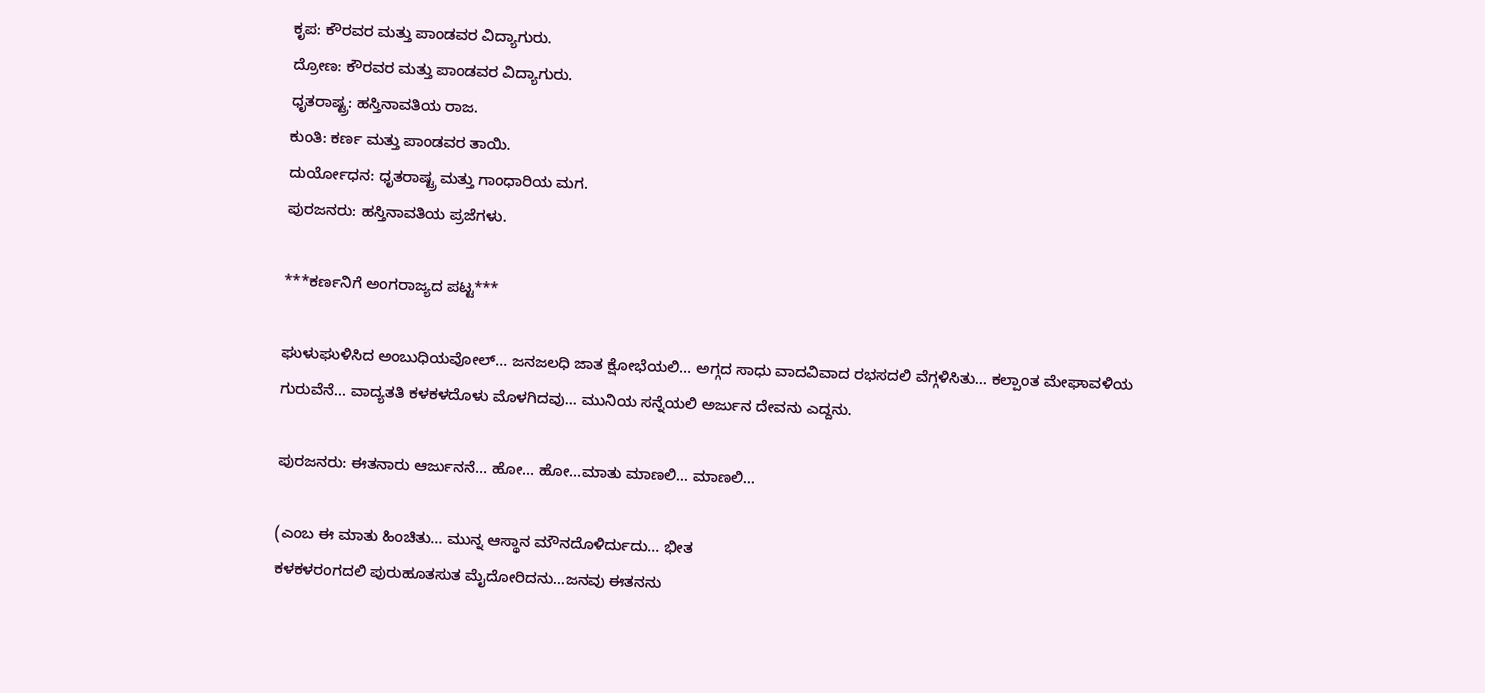ಕೃಪ: ಕೌರವರ ಮತ್ತು ಪಾಂಡವರ ವಿದ್ಯಾಗುರು.
ದ್ರೋಣ: ಕೌರವರ ಮತ್ತು ಪಾಂಡವರ ವಿದ್ಯಾಗುರು.
ಧೃತರಾಷ್ಟ್ರ: ಹಸ್ತಿನಾವತಿಯ ರಾಜ.
ಕುಂತಿ: ಕರ್ಣ ಮತ್ತು ಪಾಂಡವರ ತಾಯಿ.
ದುರ್ಯೋಧನ: ಧೃತರಾಷ್ಟ್ರ ಮತ್ತು ಗಾಂಧಾರಿಯ ಮಗ.
ಪುರಜನರು: ಹಸ್ತಿನಾವತಿಯ ಪ್ರಜೆಗಳು.

***ಕರ್ಣನಿಗೆ ಅಂಗರಾಜ್ಯದ ಪಟ್ಟ***

ಘುಳುಘುಳಿಸಿದ ಅಂಬುಧಿಯವೋಲ್… ಜನಜಲಧಿ ಜಾತ ಕ್ಷೋಭೆಯಲಿ… ಅಗ್ಗದ ಸಾಧು ವಾದವಿವಾದ ರಭಸದಲಿ ವೆಗ್ಗಳಿಸಿತು… ಕಲ್ಪಾಂತ ಮೇಘಾವಳಿಯ ಗುರುವೆನೆ… ವಾದ್ಯತತಿ ಕಳಕಳದೊಳು ಮೊಳಗಿದವು… ಮುನಿಯ ಸನ್ನೆಯಲಿ ಅರ್ಜುನ ದೇವನು ಎದ್ದನು.

ಪುರಜನರು: ಈತನಾರು ಆರ್ಜುನನೆ… ಹೋ… ಹೋ…ಮಾತು ಮಾಣಲಿ… ಮಾಣಲಿ…

(ಎಂಬ ಈ ಮಾತು ಹಿಂಚಿತು… ಮುನ್ನ ಆಸ್ಥಾನ ಮೌನದೊಳಿರ್ದುದು… ಭೀತ
ಕಳಕಳರಂಗದಲಿ ಪುರುಹೂತಸುತ ಮೈದೋರಿದನು…ಜನವು ಈತನನು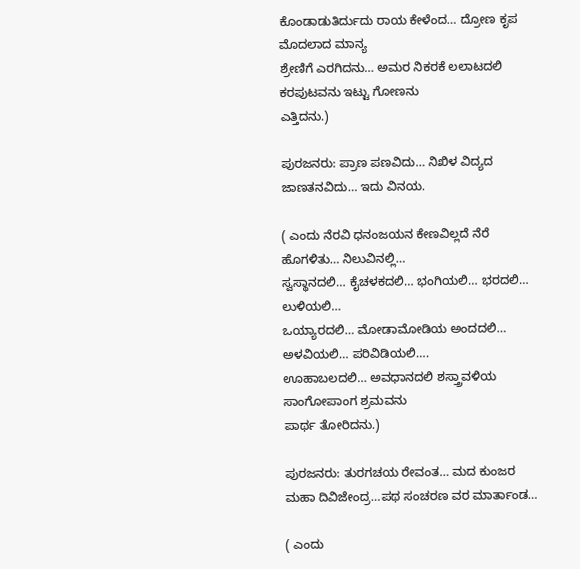ಕೊಂಡಾಡುತಿರ್ದುದು ರಾಯ ಕೇಳೆಂದ… ದ್ರೋಣ ಕೃಪ ಮೊದಲಾದ ಮಾನ್ಯ
ಶ್ರೇಣಿಗೆ ಎರಗಿದನು… ಅಮರ ನಿಕರಕೆ ಲಲಾಟದಲಿ ಕರಪುಟವನು ಇಟ್ಟು ಗೋಣನು
ಎತ್ತಿದನು.)

ಪುರಜನರು: ಪ್ರಾಣ ಪಣವಿದು… ನಿಖಿಳ ವಿದ್ಯದ ಜಾಣತನವಿದು… ಇದು ವಿನಯ.

( ಎಂದು ನೆರವಿ ಧನಂಜಯನ ಕೇಣವಿಲ್ಲದೆ ನೆರೆ ಹೊಗಳಿತು… ನಿಲುವಿನಲ್ಲಿ…
ಸ್ವಸ್ಥಾನದಲಿ… ಕೈಚಳಕದಲಿ… ಭಂಗಿಯಲಿ… ಭರದಲಿ… ಲುಳಿಯಲಿ…
ಒಯ್ಯಾರದಲಿ… ಮೋಡಾಮೋಡಿಯ ಅಂದದಲಿ… ಅಳವಿಯಲಿ… ಪರಿವಿಡಿಯಲಿ….
ಊಹಾಬಲದಲಿ… ಅವಧಾನದಲಿ ಶಸ್ತ್ರಾವಳಿಯ ಸಾಂಗೋಪಾಂಗ ಶ್ರಮವನು
ಪಾರ್ಥ ತೋರಿದನು.)

ಪುರಜನರು: ತುರಗಚಯ ರೇವಂತ… ಮದ ಕುಂಜರ ಮಹಾ ದಿವಿಜೇಂದ್ರ…ಪಥ ಸಂಚರಣ ವರ ಮಾರ್ತಾಂಡ…

( ಎಂದು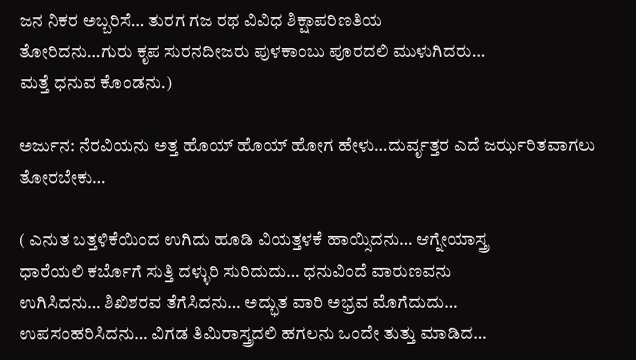ಜನ ನಿಕರ ಅಬ್ಬರಿಸೆ… ತುರಗ ಗಜ ರಥ ವಿವಿಧ ಶಿಕ್ಷಾಪರಿಣತಿಯ
ತೋರಿದನು…ಗುರು ಕೃಪ ಸುರನದೀಜರು ಪುಳಕಾಂಬು ಪೂರದಲಿ ಮುಳುಗಿದರು…
ಮತ್ತೆ ಧನುವ ಕೊಂಡನು.)

ಅರ್ಜುನ: ನೆರವಿಯನು ಅತ್ತ ಹೊಯ್ ಹೊಯ್ ಹೋಗ ಹೇಳು…ದುರ್ವೃತ್ತರ ಎದೆ ಜರ್ಝರಿತವಾಗಲು ತೋರಬೇಕು…

( ಎನುತ ಬತ್ತಳಿಕೆಯಿಂದ ಉಗಿದು ಹೂಡಿ ವಿಯತ್ತಳಕೆ ಹಾಯ್ಸಿದನು… ಆಗ್ನೇಯಾಸ್ತ್ರ
ಧಾರೆಯಲಿ ಕರ್ಬೊಗೆ ಸುತ್ತಿ ದಳ್ಳುರಿ ಸುರಿದುದು… ಧನುವಿಂದೆ ವಾರುಣವನು
ಉಗಿಸಿದನು… ಶಿಖಿಶರವ ತೆಗೆಸಿದನು… ಅದ್ಭುತ ವಾರಿ ಅಭ್ರವ ಮೊಗೆದುದು…
ಉಪಸಂಹರಿಸಿದನು… ವಿಗಡ ತಿಮಿರಾಸ್ತ್ರದಲಿ ಹಗಲನು ಒಂದೇ ತುತ್ತು ಮಾಡಿದ…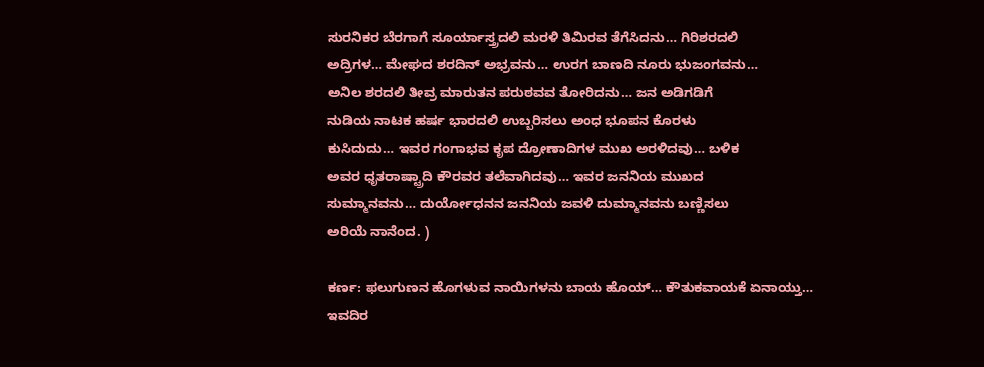ಸುರನಿಕರ ಬೆರಗಾಗೆ ಸೂರ್ಯಾಸ್ತ್ರದಲಿ ಮರಳಿ ತಿಮಿರವ ತೆಗೆಸಿದನು… ಗಿರಿಶರದಲಿ
ಅದ್ರಿಗಳ… ಮೇಘದ ಶರದಿನ್ ಅಭ್ರವನು… ಉರಗ ಬಾಣದಿ ನೂರು ಭುಜಂಗವನು…
ಅನಿಲ ಶರದಲಿ ತೀವ್ರ ಮಾರುತನ ಪರುಠವವ ತೋರಿದನು… ಜನ ಅಡಿಗಡಿಗೆ
ನುಡಿಯ ನಾಟಕ ಹರ್ಷ ಭಾರದಲಿ ಉಬ್ಬರಿಸಲು ಅಂಧ ಭೂಪನ ಕೊರಳು
ಕುಸಿದುದು… ಇವರ ಗಂಗಾಭವ ಕೃಪ ದ್ರೋಣಾದಿಗಳ ಮುಖ ಅರಳಿದವು… ಬಳಿಕ
ಅವರ ಧೃತರಾಷ್ಟ್ರಾದಿ ಕೌರವರ ತಲೆವಾಗಿದವು… ಇವರ ಜನನಿಯ ಮುಖದ
ಸುಮ್ಮಾನವನು… ದುರ್ಯೋಧನನ ಜನನಿಯ ಜವಳಿ ದುಮ್ಮಾನವನು ಬಣ್ಣಿಸಲು
ಅರಿಯೆ ನಾನೆಂದ. )

ಕರ್ಣ: ಫಲುಗುಣನ ಹೊಗಳುವ ನಾಯಿಗಳನು ಬಾಯ ಹೊಯ್… ಕೌತುಕವಾಯಕೆ ಏನಾಯ್ತು…
ಇವದಿರ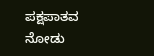ಪಕ್ಷಪಾತವ ನೋಡು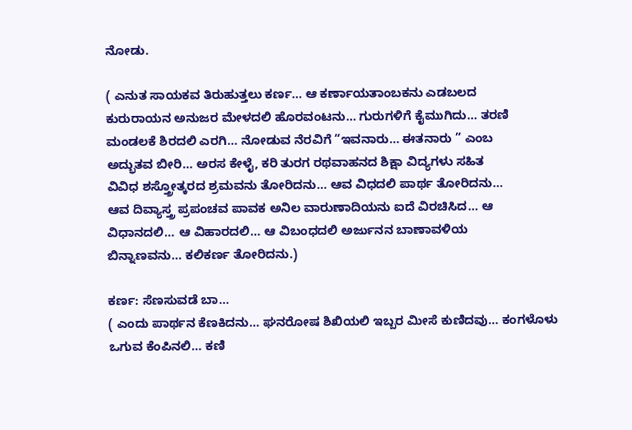ನೋಡು.

( ಎನುತ ಸಾಯಕವ ತಿರುಹುತ್ತಲು ಕರ್ಣ… ಆ ಕರ್ಣಾಯತಾಂಬಕನು ಎಡಬಲದ
ಕುರುರಾಯನ ಅನುಜರ ಮೇಳದಲಿ ಹೊರವಂಟನು… ಗುರುಗಳಿಗೆ ಕೈಮುಗಿದು… ತರಣಿ
ಮಂಡಲಕೆ ಶಿರದಲಿ ಎರಗಿ… ನೋಡುವ ನೆರವಿಗೆ “ಇವನಾರು… ಈತನಾರು ” ಎಂಬ
ಅದ್ಭುತವ ಬೀರಿ… ಅರಸ ಕೇಳೈ, ಕರಿ ತುರಗ ರಥವಾಹನದ ಶಿಕ್ಷಾ ವಿದ್ಯಗಳು ಸಹಿತ
ವಿವಿಧ ಶಸ್ತ್ರೋತ್ಕರದ ಶ್ರಮವನು ತೋರಿದನು… ಆವ ವಿಧದಲಿ ಪಾರ್ಥ ತೋರಿದನು…
ಆವ ದಿವ್ಯಾಸ್ತ್ರ ಪ್ರಪಂಚವ ಪಾವಕ ಅನಿಲ ವಾರುಣಾದಿಯನು ಐದೆ ವಿರಚಿಸಿದ… ಆ
ವಿಧಾನದಲಿ… ಆ ವಿಹಾರದಲಿ… ಆ ವಿಬಂಧದಲಿ ಅರ್ಜುನನ ಬಾಣಾವಳಿಯ
ಬಿನ್ನಾಣವನು… ಕಲಿಕರ್ಣ ತೋರಿದನು.)

ಕರ್ಣ: ಸೆಣಸುವಡೆ ಬಾ…
( ಎಂದು ಪಾರ್ಥನ ಕೆಣಕಿದನು… ಘನರೋಷ ಶಿಖಿಯಲಿ ಇಬ್ಬರ ಮೀಸೆ ಕುಣಿದವು… ಕಂಗಳೊಳು
ಒಗುವ ಕೆಂಪಿನಲಿ… ಕಣಿ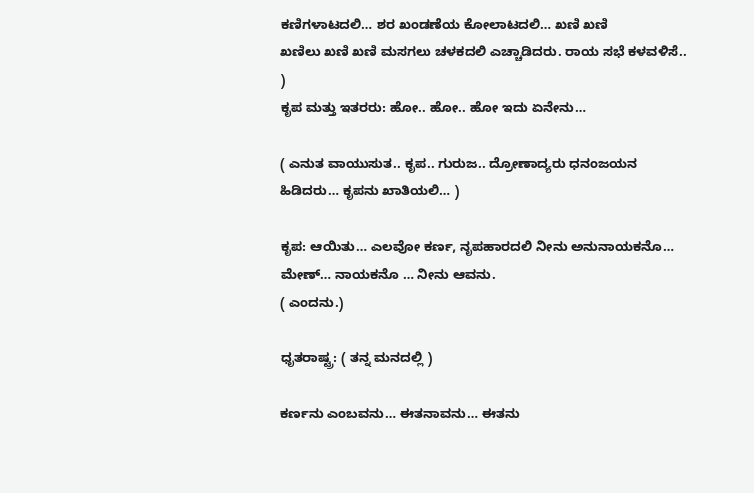ಕಣಿಗಳಾಟದಲಿ… ಶರ ಖಂಡಣೆಯ ಕೋಲಾಟದಲಿ… ಖಣಿ ಖಣಿ
ಖಣಿಲು ಖಣಿ ಖಣಿ ಮಸಗಲು ಚಳಕದಲಿ ಎಚ್ಚಾಡಿದರು. ರಾಯ ಸಭೆ ಕಳವಳಿಸೆ.. )
ಕೃಪ ಮತ್ತು ಇತರರು: ಹೋ.. ಹೋ.. ಹೋ ಇದು ಏನೇನು…

( ಎನುತ ವಾಯುಸುತ.. ಕೃಪ.. ಗುರುಜ.. ದ್ರೋಣಾದ್ಯರು ಧನಂಜಯನ
ಹಿಡಿದರು… ಕೃಪನು ಖಾತಿಯಲಿ… )

ಕೃಪ: ಆಯಿತು… ಎಲವೋ ಕರ್ಣ, ನೃಪಹಾರದಲಿ ನೀನು ಅನುನಾಯಕನೊ… ಮೇಣ್… ನಾಯಕನೊ … ನೀನು ಆವನು.
( ಎಂದನು.)

ಧೃತರಾಷ್ಟ್ರ: ( ತನ್ನ ಮನದಲ್ಲಿ )

ಕರ್ಣನು ಎಂಬವನು… ಈತನಾವನು… ಈತನು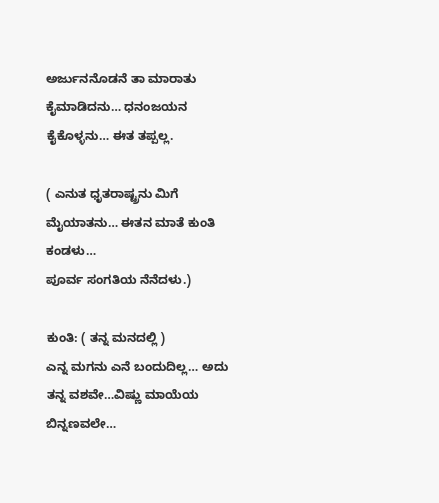ಅರ್ಜುನನೊಡನೆ ತಾ ಮಾರಾತು
ಕೈಮಾಡಿದನು… ಧನಂಜಯನ ಕೈಕೊಳ್ಳನು… ಈತ ತಪ್ಪಲ್ಲ.

( ಎನುತ ಧೃತರಾಷ್ಟ್ರನು ಮಿಗೆ ಮೈಯಾತನು… ಈತನ ಮಾತೆ ಕುಂತಿ ಕಂಡಳು…
ಪೂರ್ವ ಸಂಗತಿಯ ನೆನೆದಳು.)

ಕುಂತಿ: ( ತನ್ನ ಮನದಲ್ಲಿ )
ಎನ್ನ ಮಗನು ಎನೆ ಬಂದುದಿಲ್ಲ… ಅದು ತನ್ನ ವಶವೇ…ವಿಷ್ಣು ಮಾಯೆಯ ಬಿನ್ನಣವಲೇ…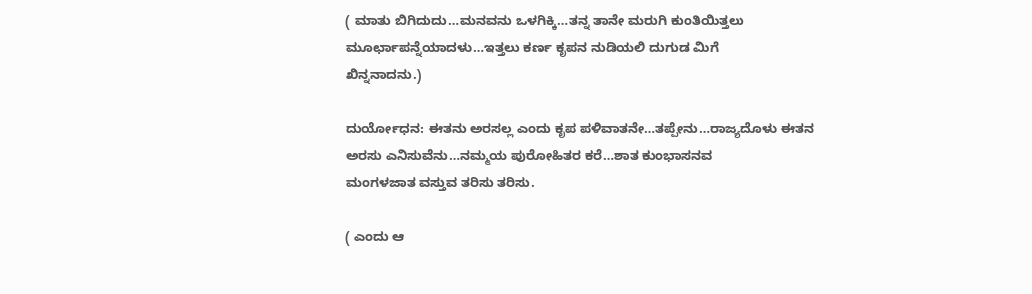( ಮಾತು ಬಿಗಿದುದು…ಮನವನು ಒಳಗಿಕ್ಕಿ…ತನ್ನ ತಾನೇ ಮರುಗಿ ಕುಂತಿಯಿತ್ತಲು
ಮೂರ್ಛಾಪನ್ನೆಯಾದಳು…ಇತ್ತಲು ಕರ್ಣ ಕೃಪನ ನುಡಿಯಲಿ ದುಗುಡ ಮಿಗೆ
ಖಿನ್ನನಾದನು.)

ದುರ್ಯೋಧನ: ಈತನು ಅರಸಲ್ಲ ಎಂದು ಕೃಪ ಪಳಿವಾತನೇ…ತಪ್ಪೇನು…ರಾಜ್ಯದೊಳು ಈತನ
ಅರಸು ಎನಿಸುವೆನು…ನಮ್ಮಯ ಪುರೋಹಿತರ ಕರೆ…ಶಾತ ಕುಂಭಾಸನವ
ಮಂಗಳಜಾತ ವಸ್ತುವ ತರಿಸು ತರಿಸು.

( ಎಂದು ಆ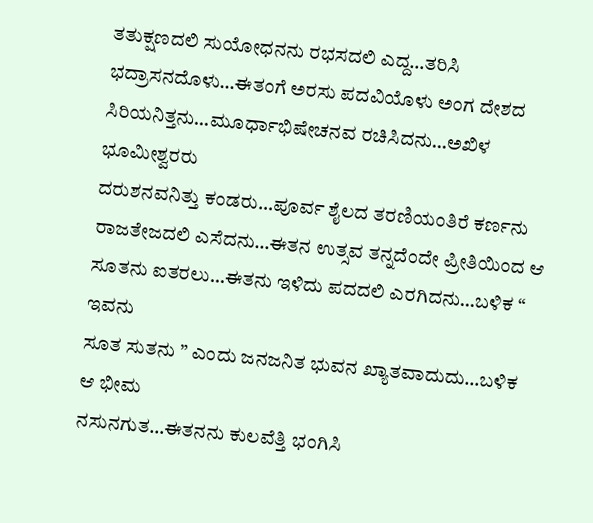ತತುಕ್ಷಣದಲಿ ಸುಯೋಧನನು ರಭಸದಲಿ ಎದ್ದ…ತರಿಸಿ
ಭದ್ರಾಸನದೊಳು…ಈತಂಗೆ ಅರಸು ಪದವಿಯೊಳು ಅಂಗ ದೇಶದ
ಸಿರಿಯನಿತ್ತನು…ಮೂರ್ಧಾಭಿಷೇಚನವ ರಚಿಸಿದನು…ಅಖಿಳ ಭೂಮೀಶ್ವರರು
ದರುಶನವನಿತ್ತು ಕಂಡರು…ಪೂರ್ವ ಶೈಲದ ತರಣಿಯಂತಿರೆ ಕರ್ಣನು
ರಾಜತೇಜದಲಿ ಎಸೆದನು…ಈತನ ಉತ್ಸವ ತನ್ನದೆಂದೇ ಪ್ರೀತಿಯಿಂದ ಆ
ಸೂತನು ಐತರಲು…ಈತನು ಇಳಿದು ಪದದಲಿ ಎರಗಿದನು…ಬಳಿಕ “ ಇವನು
ಸೂತ ಸುತನು ” ಎಂದು ಜನಜನಿತ ಭುವನ ಖ್ಯಾತವಾದುದು…ಬಳಿಕ ಆ ಭೀಮ
ನಸುನಗುತ…ಈತನನು ಕುಲವೆತ್ತಿ ಭಂಗಿಸಿ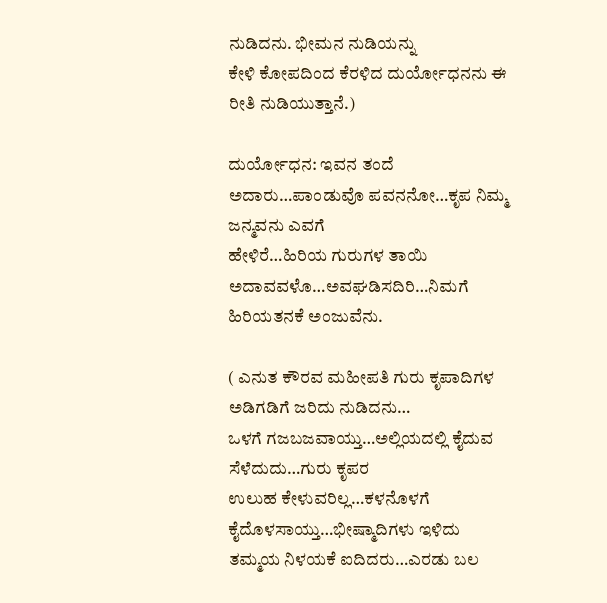ನುಡಿದನು. ಭೀಮನ ನುಡಿಯನ್ನು
ಕೇಳಿ ಕೋಪದಿಂದ ಕೆರಳಿದ ದುರ್ಯೋಧನನು ಈ ರೀತಿ ನುಡಿಯುತ್ತಾನೆ.)

ದುರ್ಯೋಧನ: ಇವನ ತಂದೆ ಅದಾರು…ಪಾಂಡುವೊ ಪವನನೋ…ಕೃಪ ನಿಮ್ಮ ಜನ್ಮವನು ಎವಗೆ
ಹೇಳಿರೆ…ಹಿರಿಯ ಗುರುಗಳ ತಾಯಿ ಅದಾವವಳೊ…ಅವಘಡಿಸದಿರಿ…ನಿಮಗೆ
ಹಿರಿಯತನಕೆ ಅಂಜುವೆನು.

( ಎನುತ ಕೌರವ ಮಹೀಪತಿ ಗುರು ಕೃಪಾದಿಗಳ ಅಡಿಗಡಿಗೆ ಜರಿದು ನುಡಿದನು…
ಒಳಗೆ ಗಜಬಜವಾಯ್ತು…ಅಲ್ಲಿಯದಲ್ಲಿ ಕೈದುವ ಸೆಳೆದುದು…ಗುರು ಕೃಪರ
ಉಲುಹ ಕೇಳುವರಿಲ್ಲ…ಕಳನೊಳಗೆ ಕೈದೊಳಸಾಯ್ತು…ಭೀಷ್ಮಾದಿಗಳು ಇಳಿದು
ತಮ್ಮಯ ನಿಳಯಕೆ ಐದಿದರು…ಎರಡು ಬಲ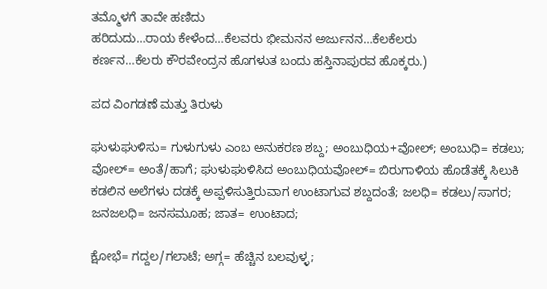ತಮ್ಮೊಳಗೆ ತಾವೇ ಹಣಿದು
ಹರಿದುದು…ರಾಯ ಕೇಳೆಂದ…ಕೆಲವರು ಭೀಮನನ ಅರ್ಜುನನ…ಕೆಲಕೆಲರು
ಕರ್ಣನ…ಕೆಲರು ಕೌರವೇಂದ್ರನ ಹೊಗಳುತ ಬಂದು ಹಸ್ತಿನಾಪುರವ ಹೊಕ್ಕರು.)

ಪದ ವಿಂಗಡಣೆ ಮತ್ತು ತಿರುಳು

ಘುಳುಘುಳಿಸು= ಗುಳುಗುಳು ಎಂಬ ಅನುಕರಣ ಶಬ್ದ; ಅಂಬುಧಿಯ+ವೋಲ್; ಅಂಬುಧಿ= ಕಡಲು; ವೋಲ್= ಅಂತೆ/ಹಾಗೆ; ಘುಳುಘುಳಿಸಿದ ಅಂಬುಧಿಯವೋಲ್= ಬಿರುಗಾಳಿಯ ಹೊಡೆತಕ್ಕೆ ಸಿಲುಕಿ ಕಡಲಿನ ಅಲೆಗಳು ದಡಕ್ಕೆ ಅಪ್ಪಳಿಸುತ್ತಿರುವಾಗ ಉಂಟಾಗುವ ಶಬ್ದದಂತೆ; ಜಲಧಿ= ಕಡಲು/ಸಾಗರ; ಜನಜಲಧಿ= ಜನಸಮೂಹ; ಜಾತ= ಉಂಟಾದ;

ಕ್ಷೋಭೆ= ಗದ್ದಲ/ಗಲಾಟೆ; ಅಗ್ಗ= ಹೆಚ್ಚಿನ ಬಲವುಳ್ಳ;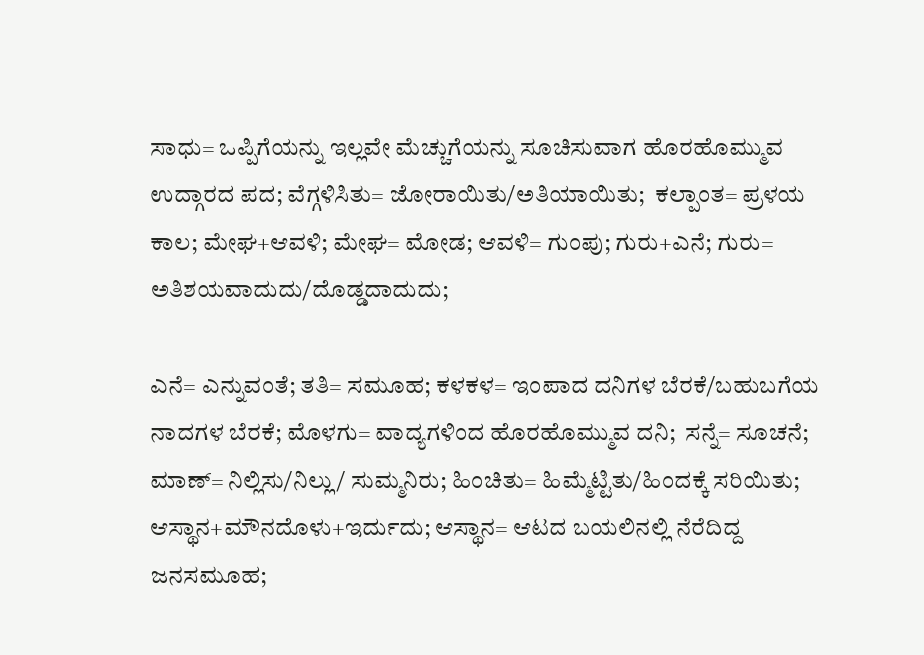ಸಾಧು= ಒಪ್ಪಿಗೆಯನ್ನು ಇಲ್ಲವೇ ಮೆಚ್ಚುಗೆಯನ್ನು ಸೂಚಿಸುವಾಗ ಹೊರಹೊಮ್ಮುವ ಉದ್ಗಾರದ ಪದ; ವೆಗ್ಗಳಿಸಿತು= ಜೋರಾಯಿತು/ಅತಿಯಾಯಿತು;  ಕಲ್ಪಾಂತ= ಪ್ರಳಯ ಕಾಲ; ಮೇಘ+ಆವಳಿ; ಮೇಘ= ಮೋಡ; ಆವಳಿ= ಗುಂಪು; ಗುರು+ಎನೆ; ಗುರು= ಅತಿಶಯವಾದುದು/ದೊಡ್ಡದಾದುದು;

ಎನೆ= ಎನ್ನುವಂತೆ; ತತಿ= ಸಮೂಹ; ಕಳಕಳ= ಇಂಪಾದ ದನಿಗಳ ಬೆರಕೆ/ಬಹುಬಗೆಯ ನಾದಗಳ ಬೆರಕೆ; ಮೊಳಗು= ವಾದ್ಯಗಳಿಂದ ಹೊರಹೊಮ್ಮುವ ದನಿ;  ಸನ್ನೆ= ಸೂಚನೆ; ಮಾಣ್= ನಿಲ್ಲಿಸು/ನಿಲ್ಲು/ ಸುಮ್ಮನಿರು; ಹಿಂಚಿತು= ಹಿಮ್ಮೆಟ್ಟಿತು/ಹಿಂದಕ್ಕೆ ಸರಿಯಿತು; ಆಸ್ಥಾನ+ಮೌನದೊಳು+ಇರ್ದುದು; ಆಸ್ಥಾನ= ಆಟದ ಬಯಲಿನಲ್ಲಿ ನೆರೆದಿದ್ದ ಜನಸಮೂಹ;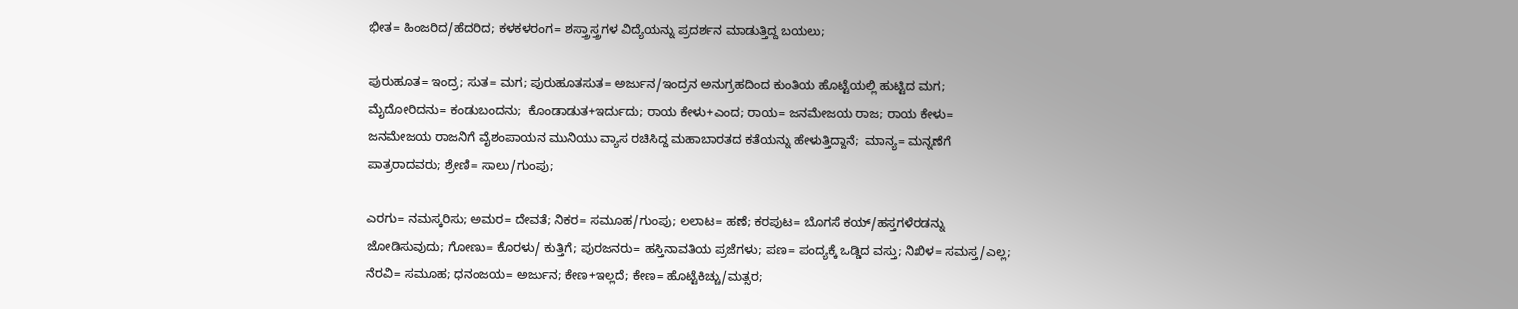ಭೀತ= ಹಿಂಜರಿದ/ಹೆದರಿದ; ಕಳಕಳರಂಗ= ಶಸ್ತ್ರಾಸ್ತ್ರಗಳ ವಿದ್ಯೆಯನ್ನು ಪ್ರದರ್ಶನ ಮಾಡುತ್ತಿದ್ದ ಬಯಲು;

ಪುರುಹೂತ= ಇಂದ್ರ; ಸುತ= ಮಗ; ಪುರುಹೂತಸುತ= ಅರ್ಜುನ/ಇಂದ್ರನ ಅನುಗ್ರಹದಿಂದ ಕುಂತಿಯ ಹೊಟ್ಟೆಯಲ್ಲಿ ಹುಟ್ಟಿದ ಮಗ; ಮೈದೋರಿದನು= ಕಂಡುಬಂದನು;  ಕೊಂಡಾಡುತ+ಇರ್ದುದು; ರಾಯ ಕೇಳು+ಎಂದ; ರಾಯ= ಜನಮೇಜಯ ರಾಜ; ರಾಯ ಕೇಳು= ಜನಮೇಜಯ ರಾಜನಿಗೆ ವೈಶಂಪಾಯನ ಮುನಿಯು ವ್ಯಾಸ ರಚಿಸಿದ್ದ ಮಹಾಬಾರತದ ಕತೆಯನ್ನು ಹೇಳುತ್ತಿದ್ದಾನೆ;  ಮಾನ್ಯ= ಮನ್ನಣೆಗೆ ಪಾತ್ರರಾದವರು; ಶ್ರೇಣಿ= ಸಾಲು/ಗುಂಪು;

ಎರಗು= ನಮಸ್ಕರಿಸು; ಅಮರ= ದೇವತೆ; ನಿಕರ= ಸಮೂಹ/ಗುಂಪು; ಲಲಾಟ= ಹಣೆ; ಕರಪುಟ= ಬೊಗಸೆ ಕಯ್/ಹಸ್ತಗಳೆರಡನ್ನು ಜೋಡಿಸುವುದು; ಗೋಣು= ಕೊರಳು/ ಕುತ್ತಿಗೆ; ಪುರಜನರು= ಹಸ್ತಿನಾವತಿಯ ಪ್ರಜೆಗಳು; ಪಣ= ಪಂದ್ಯಕ್ಕೆ ಒಡ್ಡಿದ ವಸ್ತು; ನಿಖಿಳ= ಸಮಸ್ತ/ಎಲ್ಲ; ನೆರವಿ= ಸಮೂಹ; ಧನಂಜಯ= ಅರ್ಜುನ; ಕೇಣ+ಇಲ್ಲದೆ; ಕೇಣ= ಹೊಟ್ಟೆಕಿಚ್ಚು/ಮತ್ಸರ;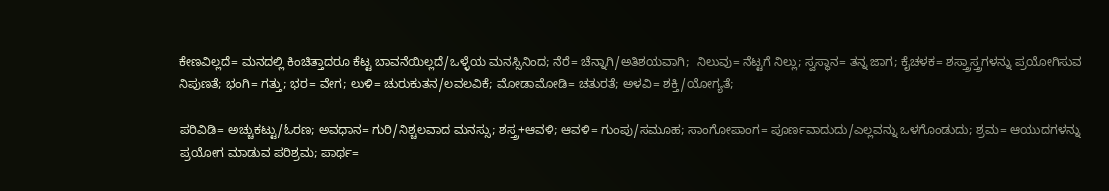ಕೇಣವಿಲ್ಲದೆ= ಮನದಲ್ಲಿ ಕಿಂಚಿತ್ತಾದರೂ ಕೆಟ್ಟ ಬಾವನೆಯಿಲ್ಲದೆ/ಒಳ್ಳೆಯ ಮನಸ್ಸಿನಿಂದ; ನೆರೆ= ಚೆನ್ನಾಗಿ/ಅತಿಶಯವಾಗಿ;  ನಿಲುವು= ನೆಟ್ಟಗೆ ನಿಲ್ಲು; ಸ್ವಸ್ಥಾನ= ತನ್ನ ಜಾಗ; ಕೈಚಳಕ= ಶಸ್ತ್ರಾಸ್ತ್ರಗಳನ್ನು ಪ್ರಯೋಗಿಸುವ ನಿಪುಣತೆ; ಭಂಗಿ= ಗತ್ತು; ಭರ= ವೇಗ; ಲುಳಿ= ಚುರುಕುತನ/ಲವಲವಿಕೆ; ಮೋಡಾಮೋಡಿ= ಚತುರತೆ; ಅಳವಿ= ಶಕ್ತಿ/ಯೋಗ್ಯತೆ;

ಪರಿವಿಡಿ= ಅಚ್ಚುಕಟ್ಟು/ಓರಣ; ಅವಧಾನ= ಗುರಿ/ನಿಶ್ಚಲವಾದ ಮನಸ್ಸು; ಶಸ್ತ್ರ+ಆವಳಿ; ಆವಳಿ= ಗುಂಪು/ಸಮೂಹ; ಸಾಂಗೋಪಾಂಗ= ಪೂರ್ಣವಾದುದು/ಎಲ್ಲವನ್ನು ಒಳಗೊಂಡುದು; ಶ್ರಮ= ಆಯುದಗಳನ್ನು ಪ್ರಯೋಗ ಮಾಡುವ ಪರಿಶ್ರಮ; ಪಾರ್ಥ=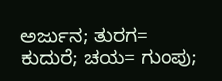ಅರ್ಜುನ; ತುರಗ= ಕುದುರೆ; ಚಯ= ಗುಂಪು;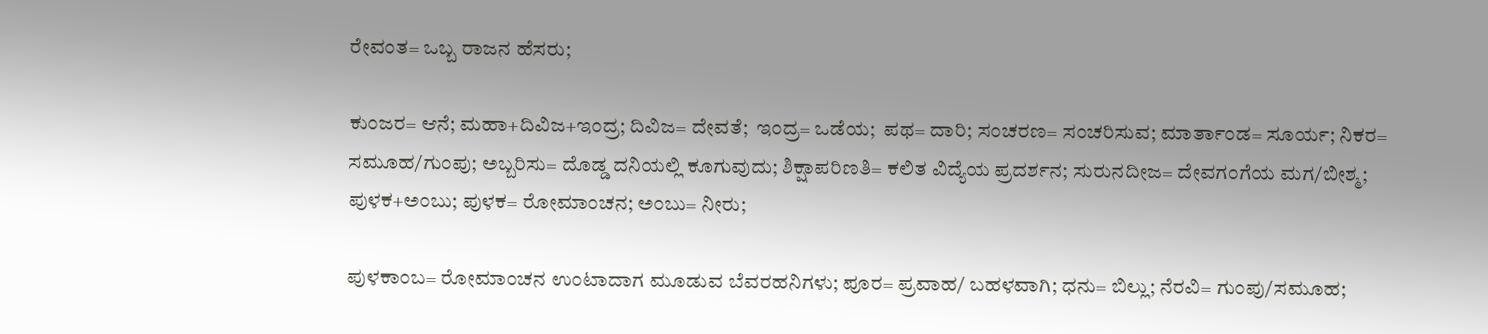ರೇವಂತ= ಒಬ್ಬ ರಾಜನ ಹೆಸರು;

ಕುಂಜರ= ಆನೆ; ಮಹಾ+ದಿವಿಜ+ಇಂದ್ರ; ದಿವಿಜ= ದೇವತೆ;  ಇಂದ್ರ= ಒಡೆಯ;  ಪಥ= ದಾರಿ; ಸಂಚರಣ= ಸಂಚರಿಸುವ; ಮಾರ್ತಾಂಡ= ಸೂರ್ಯ; ನಿಕರ= ಸಮೂಹ/ಗುಂಪು; ಅಬ್ಬರಿಸು= ದೊಡ್ಡ ದನಿಯಲ್ಲಿ ಕೂಗುವುದು; ಶಿಕ್ಷಾಪರಿಣತಿ= ಕಲಿತ ವಿದ್ಯೆಯ ಪ್ರದರ್ಶನ; ಸುರುನದೀಜ= ದೇವಗಂಗೆಯ ಮಗ/ಬೀಶ್ಮ; ಪುಳಕ+ಅಂಬು; ಪುಳಕ= ರೋಮಾಂಚನ; ಅಂಬು= ನೀರು;

ಪುಳಕಾಂಬ= ರೋಮಾಂಚನ ಉಂಟಾದಾಗ ಮೂಡುವ ಬೆವರಹನಿಗಳು; ಪೂರ= ಪ್ರವಾಹ/ ಬಹಳವಾಗಿ; ಧನು= ಬಿಲ್ಲು; ನೆರವಿ= ಗುಂಪು/ಸಮೂಹ;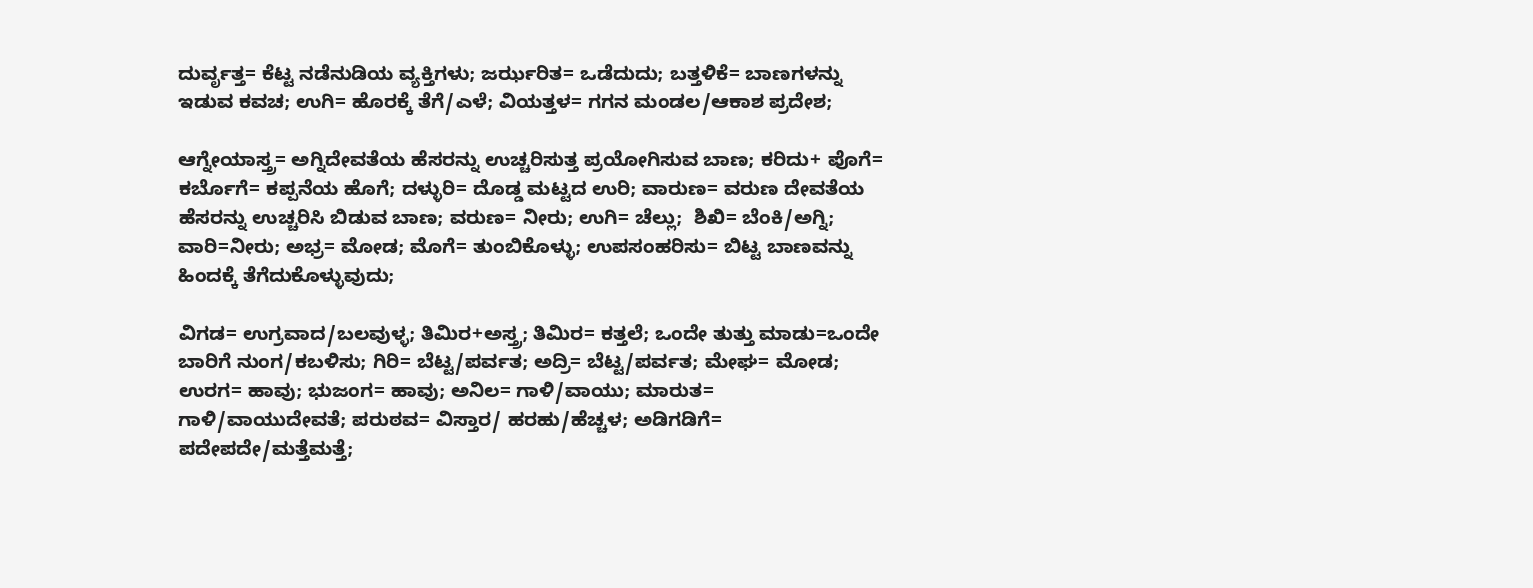ದುರ್ವೃತ್ತ= ಕೆಟ್ಟ ನಡೆನುಡಿಯ ವ್ಯಕ್ತಿಗಳು; ಜರ್ಝರಿತ= ಒಡೆದುದು; ಬತ್ತಳಿಕೆ= ಬಾಣಗಳನ್ನು ಇಡುವ ಕವಚ; ಉಗಿ= ಹೊರಕ್ಕೆ ತೆಗೆ/ಎಳೆ; ವಿಯತ್ತಳ= ಗಗನ ಮಂಡಲ/ಆಕಾಶ ಪ್ರದೇಶ;

ಆಗ್ನೇಯಾಸ್ತ್ರ= ಅಗ್ನಿದೇವತೆಯ ಹೆಸರನ್ನು ಉಚ್ಚರಿಸುತ್ತ ಪ್ರಯೋಗಿಸುವ ಬಾಣ; ಕರಿದು+ ಪೊಗೆ= ಕರ್ಬೊಗೆ= ಕಪ್ಪನೆಯ ಹೊಗೆ; ದಳ್ಳುರಿ= ದೊಡ್ಡ ಮಟ್ಟದ ಉರಿ; ವಾರುಣ= ವರುಣ ದೇವತೆಯ ಹೆಸರನ್ನು ಉಚ್ಚರಿಸಿ ಬಿಡುವ ಬಾಣ; ವರುಣ= ನೀರು; ಉಗಿ= ಚೆಲ್ಲು;  ಶಿಖಿ= ಬೆಂಕಿ/ಅಗ್ನಿ; ವಾರಿ=ನೀರು; ಅಭ್ರ= ಮೋಡ; ಮೊಗೆ= ತುಂಬಿಕೊಳ್ಳು; ಉಪಸಂಹರಿಸು= ಬಿಟ್ಟ ಬಾಣವನ್ನು ಹಿಂದಕ್ಕೆ ತೆಗೆದುಕೊಳ್ಳುವುದು;

ವಿಗಡ= ಉಗ್ರವಾದ/ಬಲವುಳ್ಳ; ತಿಮಿರ+ಅಸ್ತ್ರ; ತಿಮಿರ= ಕತ್ತಲೆ; ಒಂದೇ ತುತ್ತು ಮಾಡು=ಒಂದೇ ಬಾರಿಗೆ ನುಂಗ/ಕಬಳಿಸು; ಗಿರಿ= ಬೆಟ್ಟ/ಪರ್ವತ; ಅದ್ರಿ= ಬೆಟ್ಟ/ಪರ್ವತ; ಮೇಘ= ಮೋಡ; ಉರಗ= ಹಾವು; ಭುಜಂಗ= ಹಾವು; ಅನಿಲ= ಗಾಳಿ/ವಾಯು; ಮಾರುತ= ಗಾಳಿ/ವಾಯುದೇವತೆ; ಪರುಠವ= ವಿಸ್ತಾರ/ ಹರಹು/ಹೆಚ್ಚಳ; ಅಡಿಗಡಿಗೆ= ಪದೇಪದೇ/ಮತ್ತೆಮತ್ತೆ;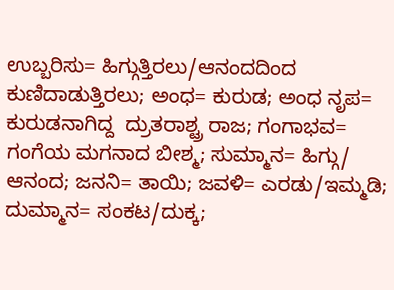ಉಬ್ಬರಿಸು= ಹಿಗ್ಗುತ್ತಿರಲು/ಆನಂದದಿಂದ ಕುಣಿದಾಡುತ್ತಿರಲು; ಅಂಧ= ಕುರುಡ; ಅಂಧ ನೃಪ= ಕುರುಡನಾಗಿದ್ದ  ದ್ರುತರಾಶ್ಟ್ರ ರಾಜ; ಗಂಗಾಭವ= ಗಂಗೆಯ ಮಗನಾದ ಬೀಶ್ಮ; ಸುಮ್ಮಾನ= ಹಿಗ್ಗು/ ಆನಂದ; ಜನನಿ= ತಾಯಿ; ಜವಳಿ= ಎರಡು/ಇಮ್ಮಡಿ; ದುಮ್ಮಾನ= ಸಂಕಟ/ದುಕ್ಕ;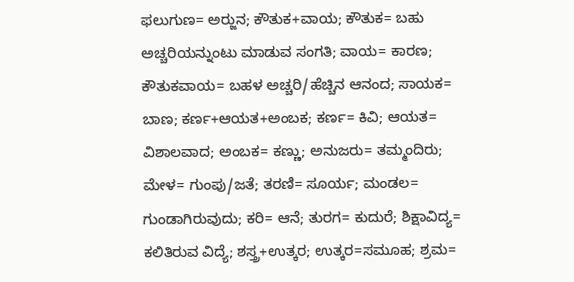ಫಲುಗುಣ= ಅರ‍್ಜುನ; ಕೌತುಕ+ವಾಯ; ಕೌತುಕ= ಬಹು ಅಚ್ಚರಿಯನ್ನುಂಟು ಮಾಡುವ ಸಂಗತಿ; ವಾಯ= ಕಾರಣ; ಕೌತುಕವಾಯ= ಬಹಳ ಅಚ್ಚರಿ/ಹೆಚ್ಚಿನ ಆನಂದ; ಸಾಯಕ= ಬಾಣ; ಕರ್ಣ+ಆಯತ+ಅಂಬಕ; ಕರ್ಣ= ಕಿವಿ; ಆಯತ= ವಿಶಾಲವಾದ; ಅಂಬಕ= ಕಣ್ಣು; ಅನುಜರು= ತಮ್ಮಂದಿರು; ಮೇಳ= ಗುಂಪು/ಜತೆ; ತರಣಿ= ಸೂರ್ಯ; ಮಂಡಲ= ಗುಂಡಾಗಿರುವುದು; ಕರಿ= ಆನೆ; ತುರಗ= ಕುದುರೆ; ಶಿಕ್ಷಾವಿದ್ಯ= ಕಲಿತಿರುವ ವಿದ್ಯೆ; ಶಸ್ತ್ರ+ಉತ್ಕರ; ಉತ್ಕರ=ಸಮೂಹ; ಶ್ರಮ=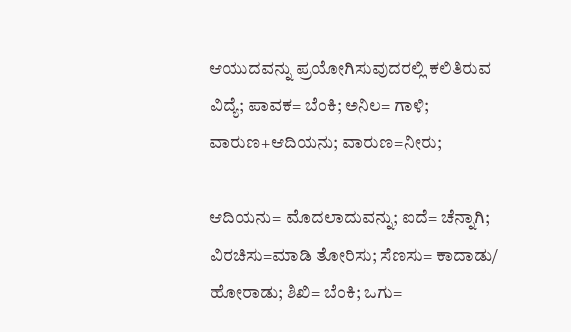ಆಯುದವನ್ನು ಪ್ರಯೋಗಿಸುವುದರಲ್ಲಿ ಕಲಿತಿರುವ ವಿದ್ಯೆ; ಪಾವಕ= ಬೆಂಕಿ; ಅನಿಲ= ಗಾಳಿ; ವಾರುಣ+ಆದಿಯನು; ವಾರುಣ=ನೀರು;

ಆದಿಯನು= ಮೊದಲಾದುವನ್ನು; ಐದೆ= ಚೆನ್ನಾಗಿ; ವಿರಚಿಸು=ಮಾಡಿ ತೋರಿಸು; ಸೆಣಸು= ಕಾದಾಡು/ ಹೋರಾಡು; ಶಿಖಿ= ಬೆಂಕಿ; ಒಗು=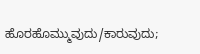ಹೊರಹೊಮ್ಮುವುದು/ಕಾರುವುದು;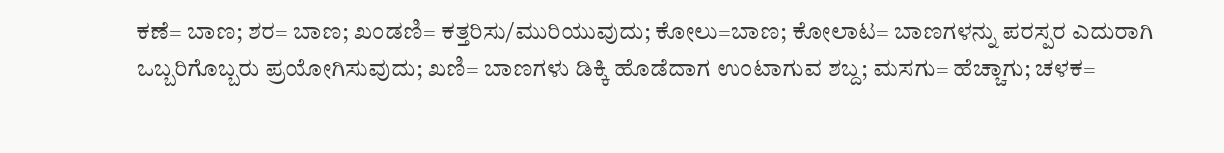ಕಣೆ= ಬಾಣ; ಶರ= ಬಾಣ; ಖಂಡಣಿ= ಕತ್ತರಿಸು/ಮುರಿಯುವುದು; ಕೋಲು=ಬಾಣ; ಕೋಲಾಟ= ಬಾಣಗಳನ್ನು ಪರಸ್ಪರ ಎದುರಾಗಿ ಒಬ್ಬರಿಗೊಬ್ಬರು ಪ್ರಯೋಗಿಸುವುದು; ಖಣಿ= ಬಾಣಗಳು ಡಿಕ್ಕಿ ಹೊಡೆದಾಗ ಉಂಟಾಗುವ ಶಬ್ದ; ಮಸಗು= ಹೆಚ್ಚಾಗು; ಚಳಕ=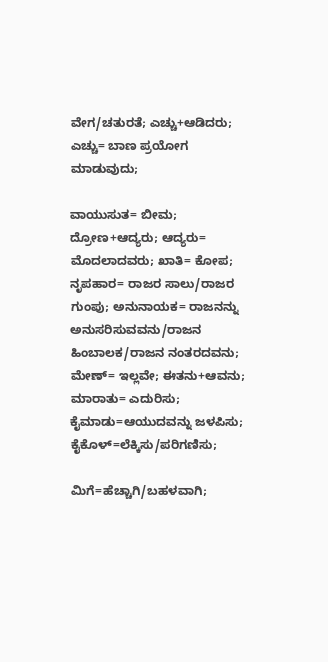ವೇಗ/ಚತುರತೆ; ಎಚ್ಚು+ಆಡಿದರು; ಎಚ್ಚು= ಬಾಣ ಪ್ರಯೋಗ ಮಾಡುವುದು;

ವಾಯುಸುತ= ಬೀಮ; ದ್ರೋಣ+ಆದ್ಯರು; ಆದ್ಯರು= ಮೊದಲಾದವರು; ಖಾತಿ= ಕೋಪ; ನೃಪಹಾರ= ರಾಜರ ಸಾಲು/ರಾಜರ ಗುಂಪು; ಅನುನಾಯಕ= ರಾಜನನ್ನು ಅನುಸರಿಸುವವನು/ರಾಜನ ಹಿಂಬಾಲಕ/ರಾಜನ ನಂತರದವನು; ಮೇಣ್= ಇಲ್ಲವೇ; ಈತನು+ಆವನು; ಮಾರಾತು= ಎದುರಿಸು; ಕೈಮಾಡು=ಆಯುದವನ್ನು ಜಳಪಿಸು; ಕೈಕೊಳ್=ಲೆಕ್ಕಿಸು/ಪರಿಗಣಿಸು;

ಮಿಗೆ=ಹೆಚ್ಚಾಗಿ/ಬಹಳವಾಗಿ;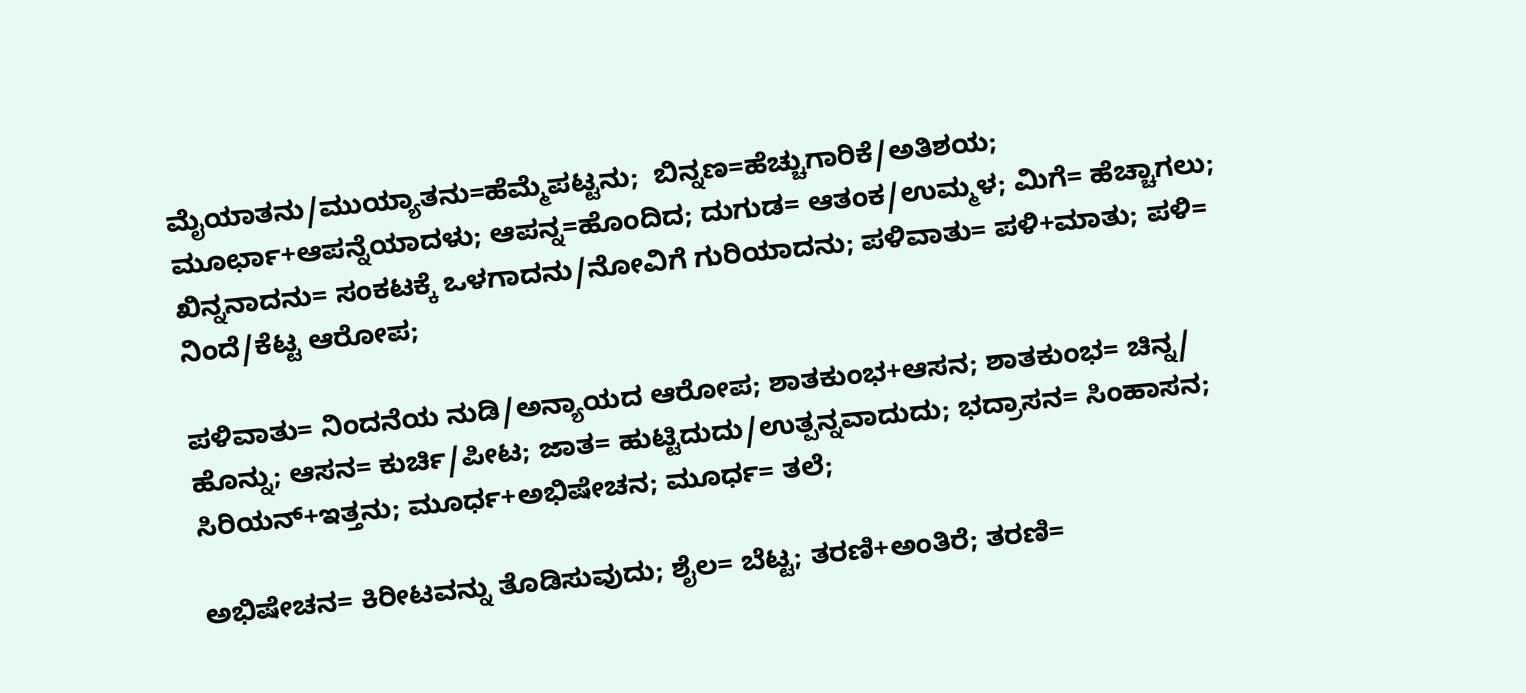ಮೈಯಾತನು/ಮುಯ್ಯಾತನು=ಹೆಮ್ಮೆಪಟ್ಟನು;  ಬಿನ್ನಣ=ಹೆಚ್ಚುಗಾರಿಕೆ/ಅತಿಶಯ; ಮೂರ್ಛಾ+ಆಪನ್ನೆಯಾದಳು; ಆಪನ್ನ=ಹೊಂದಿದ; ದುಗುಡ= ಆತಂಕ/ಉಮ್ಮಳ; ಮಿಗೆ= ಹೆಚ್ಚಾಗಲು; ಖಿನ್ನನಾದನು= ಸಂಕಟಕ್ಕೆ ಒಳಗಾದನು/ನೋವಿಗೆ ಗುರಿಯಾದನು; ಪಳಿವಾತು= ಪಳಿ+ಮಾತು; ಪಳಿ= ನಿಂದೆ/ಕೆಟ್ಟ ಆರೋಪ;

ಪಳಿವಾತು= ನಿಂದನೆಯ ನುಡಿ/ಅನ್ಯಾಯದ ಆರೋಪ; ಶಾತಕುಂಭ+ಆಸನ; ಶಾತಕುಂಭ= ಚಿನ್ನ/ ಹೊನ್ನು; ಆಸನ= ಕುರ್ಚಿ/ಪೀಟ; ಜಾತ= ಹುಟ್ಟಿದುದು/ಉತ್ಪನ್ನವಾದುದು; ಭದ್ರಾಸನ= ಸಿಂಹಾಸನ; ಸಿರಿಯನ್+ಇತ್ತನು; ಮೂರ್ಧ+ಅಭಿಷೇಚನ; ಮೂರ್ಧ= ತಲೆ;

ಅಭಿಷೇಚನ= ಕಿರೀಟವನ್ನು ತೊಡಿಸುವುದು; ಶೈಲ= ಬೆಟ್ಟ; ತರಣಿ+ಅಂತಿರೆ; ತರಣಿ=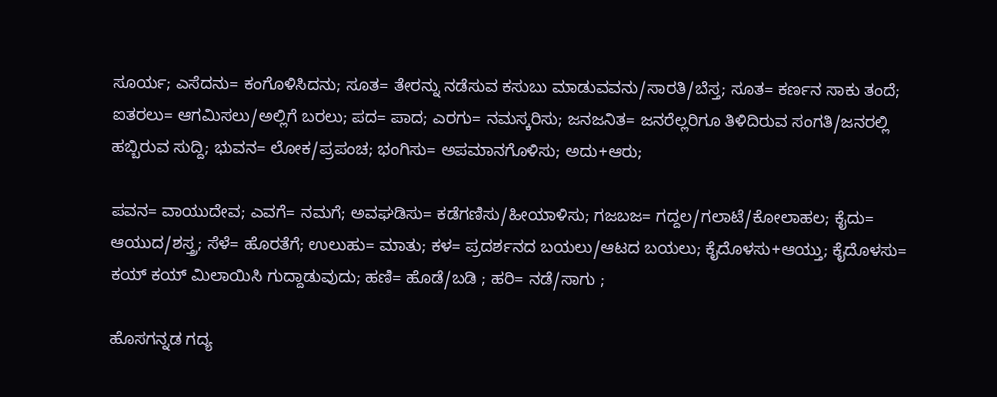ಸೂರ್ಯ; ಎಸೆದನು= ಕಂಗೊಳಿಸಿದನು; ಸೂತ= ತೇರನ್ನು ನಡೆಸುವ ಕಸುಬು ಮಾಡುವವನು/ಸಾರತಿ/ಬೆಸ್ತ; ಸೂತ= ಕರ್ಣನ ಸಾಕು ತಂದೆ; ಐತರಲು= ಆಗಮಿಸಲು/ಅಲ್ಲಿಗೆ ಬರಲು; ಪದ= ಪಾದ; ಎರಗು= ನಮಸ್ಕರಿಸು; ಜನಜನಿತ= ಜನರೆಲ್ಲರಿಗೂ ತಿಳಿದಿರುವ ಸಂಗತಿ/ಜನರಲ್ಲಿ ಹಬ್ಬಿರುವ ಸುದ್ದಿ; ಭುವನ= ಲೋಕ/ಪ್ರಪಂಚ; ಭಂಗಿಸು= ಅಪಮಾನಗೊಳಿಸು; ಅದು+ಆರು;

ಪವನ= ವಾಯುದೇವ; ಎವಗೆ= ನಮಗೆ; ಅವಘಡಿಸು= ಕಡೆಗಣಿಸು/ಹೀಯಾಳಿಸು; ಗಜಬಜ= ಗದ್ದಲ/ಗಲಾಟೆ/ಕೋಲಾಹಲ; ಕೈದು= ಆಯುದ/ಶಸ್ತ್ರ; ಸೆಳೆ= ಹೊರತೆಗೆ; ಉಲುಹು= ಮಾತು; ಕಳ= ಪ್ರದರ್ಶನದ ಬಯಲು/ಆಟದ ಬಯಲು; ಕೈದೊಳಸು+ಆಯ್ತು; ಕೈದೊಳಸು= ಕಯ್ ಕಯ್ ಮಿಲಾಯಿಸಿ ಗುದ್ದಾಡುವುದು; ಹಣಿ= ಹೊಡೆ/ಬಡಿ ; ಹರಿ= ನಡೆ/ಸಾಗು ;

ಹೊಸಗನ್ನಡ ಗದ್ಯ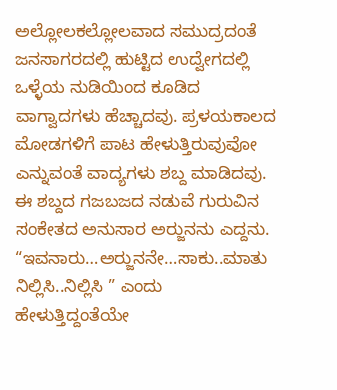ಅಲ್ಲೋಲಕಲ್ಲೋಲವಾದ ಸಮುದ್ರದಂತೆ ಜನಸಾಗರದಲ್ಲಿ ಹುಟ್ಟಿದ ಉದ್ವೇಗದಲ್ಲಿ ಒಳ್ಳೆಯ ನುಡಿಯಿಂದ ಕೂಡಿದ ವಾಗ್ವಾದಗಳು ಹೆಚ್ಚಾದವು. ಪ್ರಳಯಕಾಲದ ಮೋಡಗಳಿಗೆ ಪಾಟ ಹೇಳುತ್ತಿರುವುವೋ ಎನ್ನುವಂತೆ ವಾದ್ಯಗಳು ಶಬ್ದ ಮಾಡಿದವು. ಈ ಶಬ್ದದ ಗಜಬಜದ ನಡುವೆ ಗುರುವಿನ ಸಂಕೇತದ ಅನುಸಾರ ಅರ‍್ಜುನನು ಎದ್ದನು. “ಇವನಾರು…ಅರ‍್ಜುನನೇ…ಸಾಕು..ಮಾತು ನಿಲ್ಲಿಸಿ..ನಿಲ್ಲಿಸಿ ” ಎಂದು ಹೇಳುತ್ತಿದ್ದಂತೆಯೇ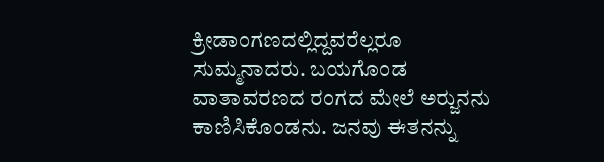ಕ್ರೀಡಾಂಗಣದಲ್ಲಿದ್ದವರೆಲ್ಲರೂ ಸುಮ್ಮನಾದರು. ಬಯಗೊಂಡ ವಾತಾವರಣದ ರಂಗದ ಮೇಲೆ ಅರ‍್ಜುನನು ಕಾಣಿಸಿಕೊಂಡನು. ಜನವು ಈತನನ್ನು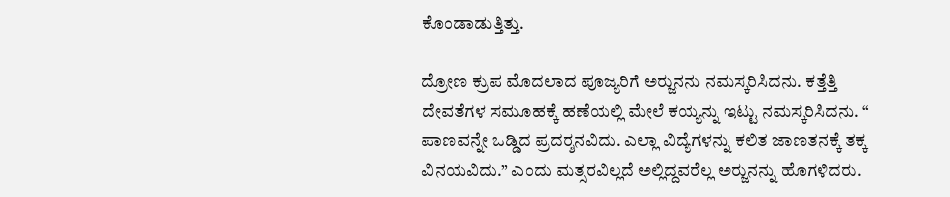ಕೊಂಡಾಡುತ್ತಿತ್ತು.

ದ್ರೋಣ ಕ್ರುಪ ಮೊದಲಾದ ಪೂಜ್ಯರಿಗೆ ಅರ‍್ಜುನನು ನಮಸ್ಕರಿಸಿದನು. ಕತ್ತೆತ್ತಿ ದೇವತೆಗಳ ಸಮೂಹಕ್ಕೆ ಹಣೆಯಲ್ಲಿ ಮೇಲೆ ಕಯ್ಯನ್ನು ಇಟ್ಟು ನಮಸ್ಕರಿಸಿದನು. “ ಪಾಣವನ್ನೇ ಒಡ್ಡಿದ ಪ್ರದರ‍್ಶನವಿದು. ಎಲ್ಲಾ ವಿದ್ಯೆಗಳನ್ನು ಕಲಿತ ಜಾಣತನಕ್ಕೆ ತಕ್ಕ ವಿನಯವಿದು.” ಎಂದು ಮತ್ಸರವಿಲ್ಲದೆ ಅಲ್ಲಿದ್ದವರೆಲ್ಲ ಅರ‍್ಜುನನ್ನು ಹೊಗಳಿದರು.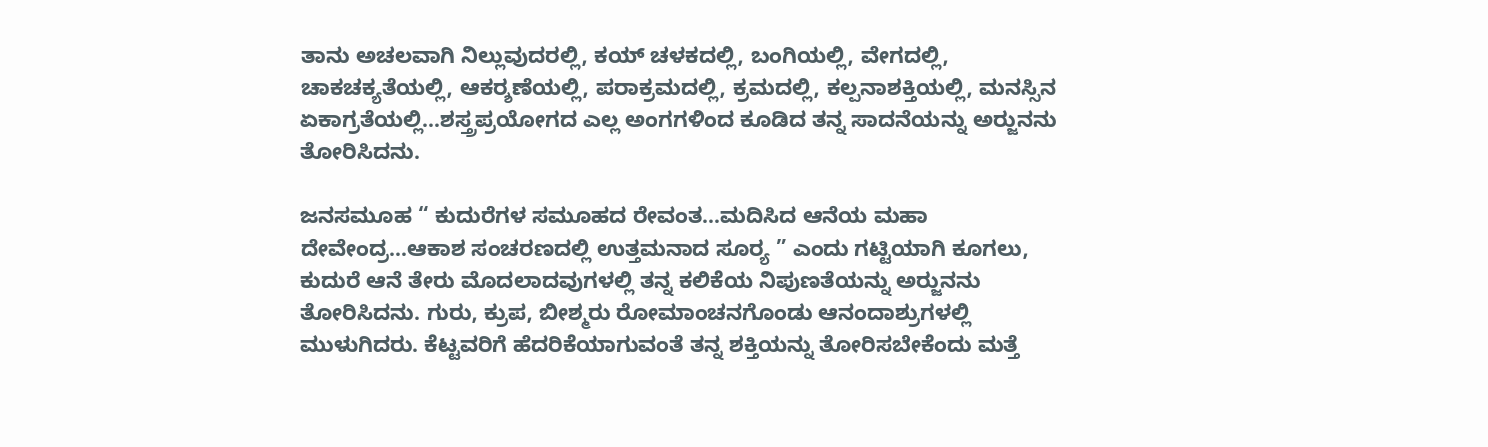ತಾನು ಅಚಲವಾಗಿ ನಿಲ್ಲುವುದರಲ್ಲಿ, ಕಯ್ ಚಳಕದಲ್ಲಿ, ಬಂಗಿಯಲ್ಲಿ, ವೇಗದಲ್ಲಿ, ಚಾಕಚಕ್ಯತೆಯಲ್ಲಿ, ಆಕರ‍್ಶಣೆಯಲ್ಲಿ, ಪರಾಕ್ರಮದಲ್ಲಿ, ಕ್ರಮದಲ್ಲಿ, ಕಲ್ಪನಾಶಕ್ತಿಯಲ್ಲಿ, ಮನಸ್ಸಿನ ಏಕಾಗ್ರತೆಯಲ್ಲಿ…ಶಸ್ತ್ರಪ್ರಯೋಗದ ಎಲ್ಲ ಅಂಗಗಳಿಂದ ಕೂಡಿದ ತನ್ನ ಸಾದನೆಯನ್ನು ಅರ‍್ಜುನನು ತೋರಿಸಿದನು.

ಜನಸಮೂಹ “ ಕುದುರೆಗಳ ಸಮೂಹದ ರೇವಂತ…ಮದಿಸಿದ ಆನೆಯ ಮಹಾ ದೇವೇಂದ್ರ…ಆಕಾಶ ಸಂಚರಣದಲ್ಲಿ ಉತ್ತಮನಾದ ಸೂರ‍್ಯ ” ಎಂದು ಗಟ್ಟಿಯಾಗಿ ಕೂಗಲು, ಕುದುರೆ ಆನೆ ತೇರು ಮೊದಲಾದವುಗಳಲ್ಲಿ ತನ್ನ ಕಲಿಕೆಯ ನಿಪುಣತೆಯನ್ನು ಅರ‍್ಜುನನು ತೋರಿಸಿದನು. ಗುರು, ಕ್ರುಪ, ಬೀಶ್ಮರು ರೋಮಾಂಚನಗೊಂಡು ಆನಂದಾಶ್ರುಗಳಲ್ಲಿ ಮುಳುಗಿದರು. ಕೆಟ್ಟವರಿಗೆ ಹೆದರಿಕೆಯಾಗುವಂತೆ ತನ್ನ ಶಕ್ತಿಯನ್ನು ತೋರಿಸಬೇಕೆಂದು ಮತ್ತೆ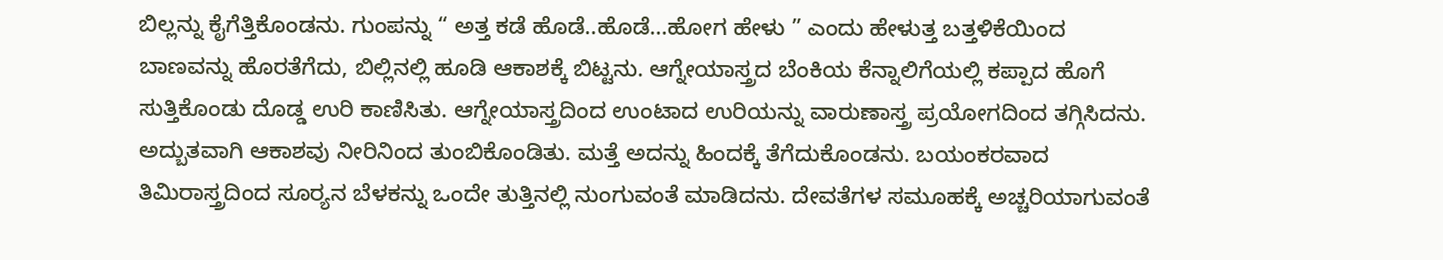ಬಿಲ್ಲನ್ನು ಕೈಗೆತ್ತಿಕೊಂಡನು. ಗುಂಪನ್ನು “ ಅತ್ತ ಕಡೆ ಹೊಡೆ..ಹೊಡೆ…ಹೋಗ ಹೇಳು ” ಎಂದು ಹೇಳುತ್ತ ಬತ್ತಳಿಕೆಯಿಂದ ಬಾಣವನ್ನು ಹೊರತೆಗೆದು, ಬಿಲ್ಲಿನಲ್ಲಿ ಹೂಡಿ ಆಕಾಶಕ್ಕೆ ಬಿಟ್ಟನು. ಆಗ್ನೇಯಾಸ್ತ್ರದ ಬೆಂಕಿಯ ಕೆನ್ನಾಲಿಗೆಯಲ್ಲಿ ಕಪ್ಪಾದ ಹೊಗೆ ಸುತ್ತಿಕೊಂಡು ದೊಡ್ಡ ಉರಿ ಕಾಣಿಸಿತು. ಆಗ್ನೇಯಾಸ್ತ್ರದಿಂದ ಉಂಟಾದ ಉರಿಯನ್ನು ವಾರುಣಾಸ್ತ್ರ ಪ್ರಯೋಗದಿಂದ ತಗ್ಗಿಸಿದನು. ಅದ್ಬುತವಾಗಿ ಆಕಾಶವು ನೀರಿನಿಂದ ತುಂಬಿಕೊಂಡಿತು. ಮತ್ತೆ ಅದನ್ನು ಹಿಂದಕ್ಕೆ ತೆಗೆದುಕೊಂಡನು. ಬಯಂಕರವಾದ ತಿಮಿರಾಸ್ತ್ರದಿಂದ ಸೂರ‍್ಯನ ಬೆಳಕನ್ನು ಒಂದೇ ತುತ್ತಿನಲ್ಲಿ ನುಂಗುವಂತೆ ಮಾಡಿದನು. ದೇವತೆಗಳ ಸಮೂಹಕ್ಕೆ ಅಚ್ಚರಿಯಾಗುವಂತೆ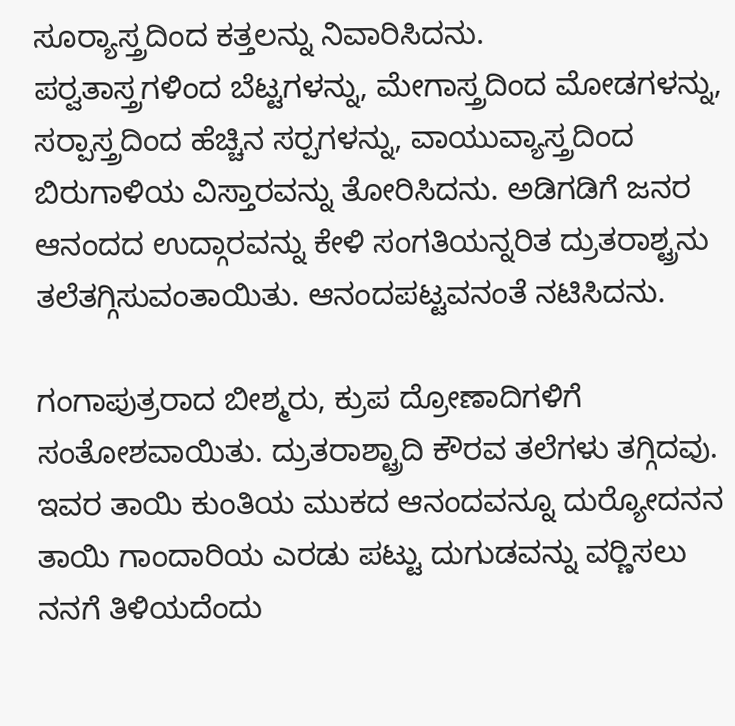ಸೂರ‍್ಯಾಸ್ತ್ರದಿಂದ ಕತ್ತಲನ್ನು ನಿವಾರಿಸಿದನು.
ಪರ‍್ವತಾಸ್ತ್ರಗಳಿಂದ ಬೆಟ್ಟಗಳನ್ನು, ಮೇಗಾಸ್ತ್ರದಿಂದ ಮೋಡಗಳನ್ನು, ಸರ‍್ಪಾಸ್ತ್ರದಿಂದ ಹೆಚ್ಚಿನ ಸರ‍್ಪಗಳನ್ನು, ವಾಯುವ್ಯಾಸ್ತ್ರದಿಂದ ಬಿರುಗಾಳಿಯ ವಿಸ್ತಾರವನ್ನು ತೋರಿಸಿದನು. ಅಡಿಗಡಿಗೆ ಜನರ ಆನಂದದ ಉದ್ಗಾರವನ್ನು ಕೇಳಿ ಸಂಗತಿಯನ್ನರಿತ ದ್ರುತರಾಶ್ಟ್ರನು ತಲೆತಗ್ಗಿಸುವಂತಾಯಿತು. ಆನಂದಪಟ್ಟವನಂತೆ ನಟಿಸಿದನು.

ಗಂಗಾಪುತ್ರರಾದ ಬೀಶ್ಮರು, ಕ್ರುಪ ದ್ರೋಣಾದಿಗಳಿಗೆ ಸಂತೋಶವಾಯಿತು. ದ್ರುತರಾಶ್ಟ್ರಾದಿ ಕೌರವ ತಲೆಗಳು ತಗ್ಗಿದವು. ಇವರ ತಾಯಿ ಕುಂತಿಯ ಮುಕದ ಆನಂದವನ್ನೂ ದುರ‍್ಯೋದನನ ತಾಯಿ ಗಾಂದಾರಿಯ ಎರಡು ಪಟ್ಟು ದುಗುಡವನ್ನು ವರ‍್ಣಿಸಲು ನನಗೆ ತಿಳಿಯದೆಂದು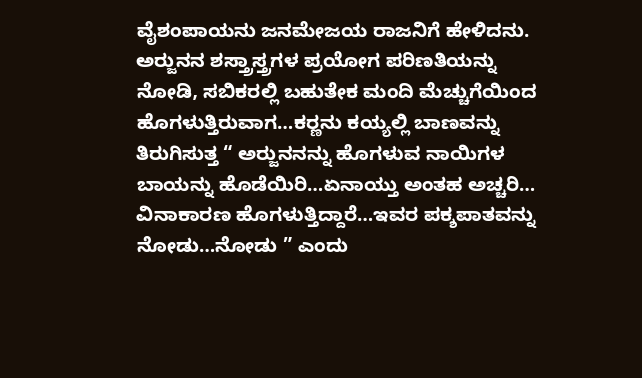ವೈಶಂಪಾಯನು ಜನಮೇಜಯ ರಾಜನಿಗೆ ಹೇಳಿದನು. ಅರ‍್ಜುನನ ಶಸ್ತ್ರಾಸ್ತ್ರಗಳ ಪ್ರಯೋಗ ಪರಿಣತಿಯನ್ನು ನೋಡಿ, ಸಬಿಕರಲ್ಲಿ ಬಹುತೇಕ ಮಂದಿ ಮೆಚ್ಚುಗೆಯಿಂದ ಹೊಗಳುತ್ತಿರುವಾಗ…ಕರ‍್ಣನು ಕಯ್ಯಲ್ಲಿ ಬಾಣವನ್ನು ತಿರುಗಿಸುತ್ತ “ ಅರ‍್ಜುನನನ್ನು ಹೊಗಳುವ ನಾಯಿಗಳ ಬಾಯನ್ನು ಹೊಡೆಯಿರಿ…ಏನಾಯ್ತು ಅಂತಹ ಅಚ್ಚರಿ… ವಿನಾಕಾರಣ ಹೊಗಳುತ್ತಿದ್ದಾರೆ…ಇವರ ಪಕ್ಶಪಾತವನ್ನು ನೋಡು…ನೋಡು ” ಎಂದು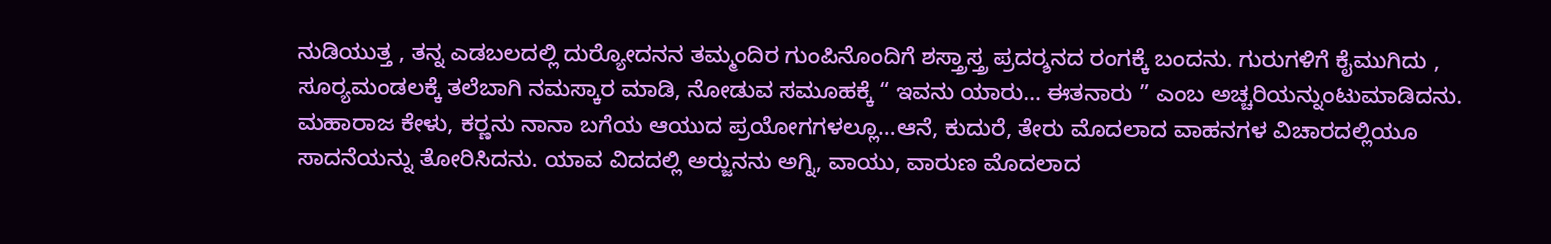ನುಡಿಯುತ್ತ , ತನ್ನ ಎಡಬಲದಲ್ಲಿ ದುರ‍್ಯೋದನನ ತಮ್ಮಂದಿರ ಗುಂಪಿನೊಂದಿಗೆ ಶಸ್ತ್ರಾಸ್ತ್ರ ಪ್ರದರ‍್ಶನದ ರಂಗಕ್ಕೆ ಬಂದನು. ಗುರುಗಳಿಗೆ ಕೈಮುಗಿದು , ಸೂರ‍್ಯಮಂಡಲಕ್ಕೆ ತಲೆಬಾಗಿ ನಮಸ್ಕಾರ ಮಾಡಿ, ನೋಡುವ ಸಮೂಹಕ್ಕೆ “ ಇವನು ಯಾರು… ಈತನಾರು ” ಎಂಬ ಅಚ್ಚರಿಯನ್ನುಂಟುಮಾಡಿದನು. ಮಹಾರಾಜ ಕೇಳು, ಕರ‍್ಣನು ನಾನಾ ಬಗೆಯ ಆಯುದ ಪ್ರಯೋಗಗಳಲ್ಲೂ…ಆನೆ, ಕುದುರೆ, ತೇರು ಮೊದಲಾದ ವಾಹನಗಳ ವಿಚಾರದಲ್ಲಿಯೂ ಸಾದನೆಯನ್ನು ತೋರಿಸಿದನು. ಯಾವ ವಿದದಲ್ಲಿ ಅರ‍್ಜುನನು ಅಗ್ನಿ, ವಾಯು, ವಾರುಣ ಮೊದಲಾದ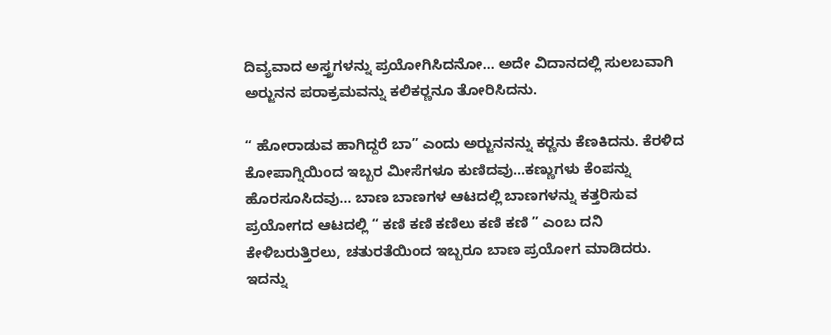ದಿವ್ಯವಾದ ಅಸ್ತ್ರಗಳನ್ನು ಪ್ರಯೋಗಿಸಿದನೋ… ಅದೇ ವಿದಾನದಲ್ಲಿ ಸುಲಬವಾಗಿ ಅರ‍್ಜುನನ ಪರಾಕ್ರಮವನ್ನು ಕಲಿಕರ‍್ಣನೂ ತೋರಿಸಿದನು.

“ ಹೋರಾಡುವ ಹಾಗಿದ್ದರೆ ಬಾ” ಎಂದು ಅರ‍್ಜುನನನ್ನು ಕರ‍್ಣನು ಕೆಣಕಿದನು. ಕೆರಳಿದ ಕೋಪಾಗ್ನಿಯಿಂದ ಇಬ್ಬರ ಮೀಸೆಗಳೂ ಕುಣಿದವು…ಕಣ್ಣುಗಳು ಕೆಂಪನ್ನು ಹೊರಸೂಸಿದವು… ಬಾಣ ಬಾಣಗಳ ಆಟದಲ್ಲಿ ಬಾಣಗಳನ್ನು ಕತ್ತರಿಸುವ ಪ್ರಯೋಗದ ಆಟದಲ್ಲಿ “ ಕಣಿ ಕಣಿ ಕಣಿಲು ಕಣಿ ಕಣಿ ” ಎಂಬ ದನಿ ಕೇಳಿಬರುತ್ತಿರಲು, ಚತುರತೆಯಿಂದ ಇಬ್ಬರೂ ಬಾಣ ಪ್ರಯೋಗ ಮಾಡಿದರು.
ಇದನ್ನು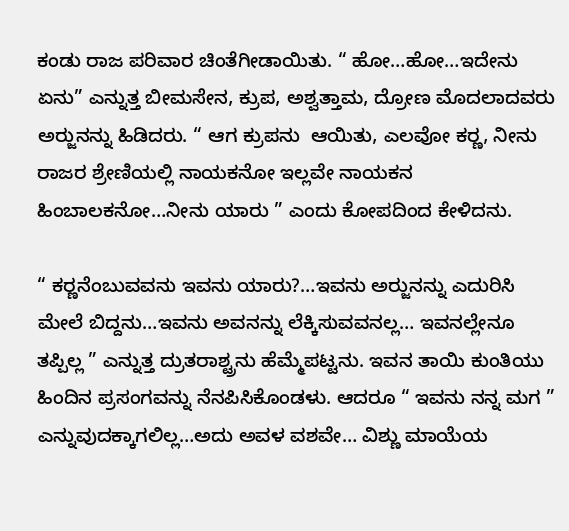ಕಂಡು ರಾಜ ಪರಿವಾರ ಚಿಂತೆಗೀಡಾಯಿತು. “ ಹೋ…ಹೋ…ಇದೇನು ಏನು” ಎನ್ನುತ್ತ ಬೀಮಸೇನ, ಕ್ರುಪ, ಅಶ್ವತ್ತಾಮ, ದ್ರೋಣ ಮೊದಲಾದವರು ಅರ‍್ಜುನನ್ನು ಹಿಡಿದರು. “ ಆಗ ಕ್ರುಪನು  ಆಯಿತು, ಎಲವೋ ಕರ‍್ಣ, ನೀನು ರಾಜರ ಶ್ರೇಣಿಯಲ್ಲಿ ನಾಯಕನೋ ಇಲ್ಲವೇ ನಾಯಕನ ಹಿಂಬಾಲಕನೋ…ನೀನು ಯಾರು ” ಎಂದು ಕೋಪದಿಂದ ಕೇಳಿದನು.

“ ಕರ‍್ಣನೆಂಬುವವನು ಇವನು ಯಾರು?…ಇವನು ಅರ‍್ಜುನನ್ನು ಎದುರಿಸಿ ಮೇಲೆ ಬಿದ್ದನು…ಇವನು ಅವನನ್ನು ಲೆಕ್ಕಿಸುವವನಲ್ಲ… ಇವನಲ್ಲೇನೂ ತಪ್ಪಿಲ್ಲ ” ಎನ್ನುತ್ತ ದ್ರುತರಾಶ್ಟ್ರನು ಹೆಮ್ಮೆಪಟ್ಟನು. ಇವನ ತಾಯಿ ಕುಂತಿಯು ಹಿಂದಿನ ಪ್ರಸಂಗವನ್ನು ನೆನಪಿಸಿಕೊಂಡಳು. ಆದರೂ “ ಇವನು ನನ್ನ ಮಗ ” ಎನ್ನುವುದಕ್ಕಾಗಲಿಲ್ಲ…ಅದು ಅವಳ ವಶವೇ… ವಿಶ್ಣು ಮಾಯೆಯ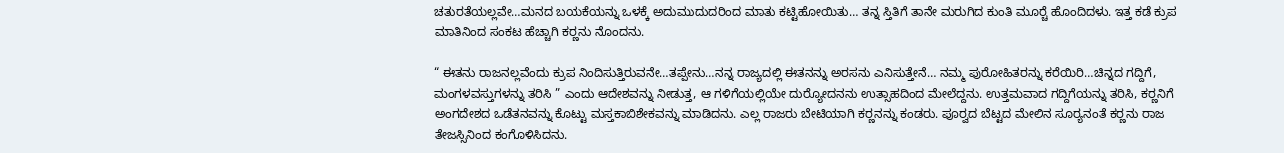ಚತುರತೆಯಲ್ಲವೇ…ಮನದ ಬಯಕೆಯನ್ನು ಒಳಕ್ಕೆ ಅದುಮುದುದರಿಂದ ಮಾತು ಕಟ್ಟಿಹೋಯಿತು… ತನ್ನ ಸ್ತಿತಿಗೆ ತಾನೇ ಮರುಗಿದ ಕುಂತಿ ಮೂರ‍್ಚೆ ಹೊಂದಿದಳು. ಇತ್ತ ಕಡೆ ಕ್ರುಪ ಮಾತಿನಿಂದ ಸಂಕಟ ಹೆಚ್ಚಾಗಿ ಕರ‍್ಣನು ನೊಂದನು.

“ ಈತನು ರಾಜನಲ್ಲವೆಂದು ಕ್ರುಪ ನಿಂದಿಸುತ್ತಿರುವನೇ…ತಪ್ಪೇನು…ನನ್ನ ರಾಜ್ಯದಲ್ಲಿ ಈತನನ್ನು ಅರಸನು ಎನಿಸುತ್ತೇನೆ… ನಮ್ಮ ಪುರೋಹಿತರನ್ನು ಕರೆಯಿರಿ…ಚಿನ್ನದ ಗದ್ದಿಗೆ, ಮಂಗಳವಸ್ತುಗಳನ್ನು ತರಿಸಿ ” ಎಂದು ಆದೇಶವನ್ನು ನೀಡುತ್ತ, ಆ ಗಳಿಗೆಯಲ್ಲಿಯೇ ದುರ‍್ಯೋದನನು ಉತ್ಸಾಹದಿಂದ ಮೇಲೆದ್ದನು. ಉತ್ತಮವಾದ ಗದ್ದಿಗೆಯನ್ನು ತರಿಸಿ, ಕರ‍್ಣನಿಗೆ ಅಂಗದೇಶದ ಒಡೆತನವನ್ನು ಕೊಟ್ಟು ಮಸ್ತಕಾಬಿಶೇಕವನ್ನು ಮಾಡಿದನು. ಎಲ್ಲ ರಾಜರು ಬೇಟಿಯಾಗಿ ಕರ‍್ಣನನ್ನು ಕಂಡರು. ಪೂರ‍್ವದ ಬೆಟ್ಟದ ಮೇಲಿನ ಸೂರ‍್ಯನಂತೆ ಕರ‍್ಣನು ರಾಜ ತೇಜಸ್ಸಿನಿಂದ ಕಂಗೊಳಿಸಿದನು.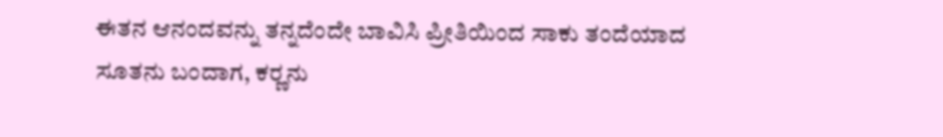ಈತನ ಆನಂದವನ್ನು ತನ್ನದೆಂದೇ ಬಾವಿಸಿ ಪ್ರೀತಿಯಿಂದ ಸಾಕು ತಂದೆಯಾದ ಸೂತನು ಬಂದಾಗ, ಕರ‍್ಣನು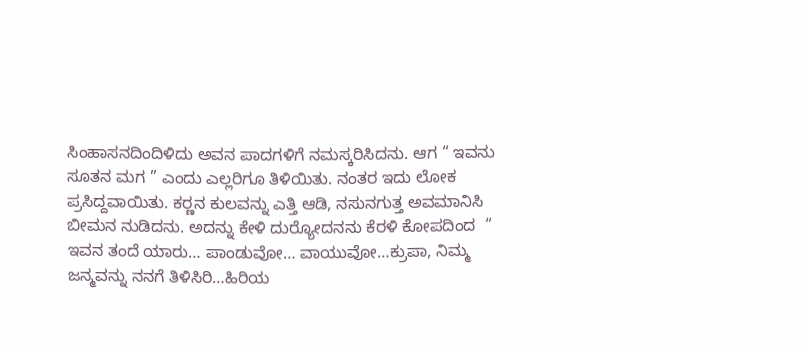ಸಿಂಹಾಸನದಿಂದಿಳಿದು ಅವನ ಪಾದಗಳಿಗೆ ನಮಸ್ಕರಿಸಿದನು. ಆಗ “ ಇವನು ಸೂತನ ಮಗ ” ಎಂದು ಎಲ್ಲರಿಗೂ ತಿಳಿಯಿತು. ನಂತರ ಇದು ಲೋಕ ಪ್ರಸಿದ್ದವಾಯಿತು. ಕರ‍್ಣನ ಕುಲವನ್ನು ಎತ್ತಿ ಆಡಿ, ನಸುನಗುತ್ತ ಅವಮಾನಿಸಿ ಬೀಮನ ನುಡಿದನು. ಅದನ್ನು ಕೇಳಿ ದುರ‍್ಯೋದನನು ಕೆರಳಿ ಕೋಪದಿಂದ  “ ಇವನ ತಂದೆ ಯಾರು… ಪಾಂಡುವೋ… ವಾಯುವೋ…ಕ್ರುಪಾ, ನಿಮ್ಮ ಜನ್ಮವನ್ನು ನನಗೆ ತಿಳಿಸಿರಿ…ಹಿರಿಯ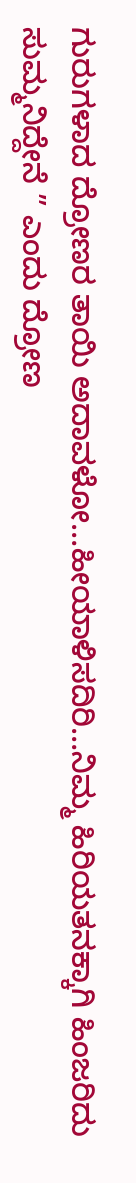ಗುರುಗಳಾದ ದ್ರೋಣರ ತಾಯಿ ಅದಾವಳೋ…ಹೀಯಾಳಿಸದಿರಿ…ನಿಮ್ಮ ಹಿರಿಯತನಕ್ಕಾಗಿ ಹಿಂಜರಿದು ಸುಮ್ಮನಿದ್ದೇನೆ ” ಎಂದು ದ್ರೋಣ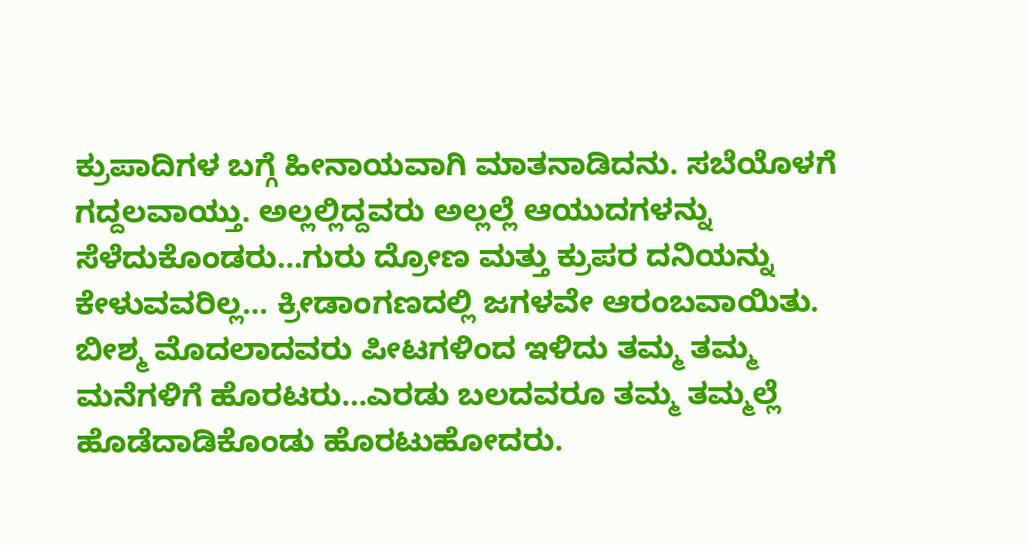ಕ್ರುಪಾದಿಗಳ ಬಗ್ಗೆ ಹೀನಾಯವಾಗಿ ಮಾತನಾಡಿದನು. ಸಬೆಯೊಳಗೆ ಗದ್ದಲವಾಯ್ತು. ಅಲ್ಲಲ್ಲಿದ್ದವರು ಅಲ್ಲಲ್ಲೆ ಆಯುದಗಳನ್ನು ಸೆಳೆದುಕೊಂಡರು…ಗುರು ದ್ರೋಣ ಮತ್ತು ಕ್ರುಪರ ದನಿಯನ್ನು ಕೇಳುವವರಿಲ್ಲ… ಕ್ರೀಡಾಂಗಣದಲ್ಲಿ ಜಗಳವೇ ಆರಂಬವಾಯಿತು. ಬೀಶ್ಮ ಮೊದಲಾದವರು ಪೀಟಗಳಿಂದ ಇಳಿದು ತಮ್ಮ ತಮ್ಮ ಮನೆಗಳಿಗೆ ಹೊರಟರು…ಎರಡು ಬಲದವರೂ ತಮ್ಮ ತಮ್ಮಲ್ಲೆ ಹೊಡೆದಾಡಿಕೊಂಡು ಹೊರಟುಹೋದರು.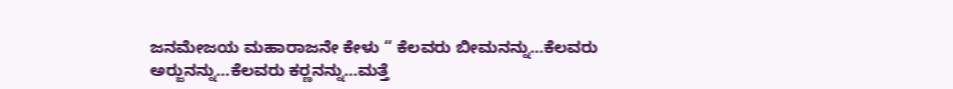ಜನಮೇಜಯ ಮಹಾರಾಜನೇ ಕೇಳು “ ಕೆಲವರು ಬೀಮನನ್ನು…ಕೆಲವರು ಅರ‍್ಜುನನ್ನು…ಕೆಲವರು ಕರ‍್ಣನನ್ನು…ಮತ್ತೆ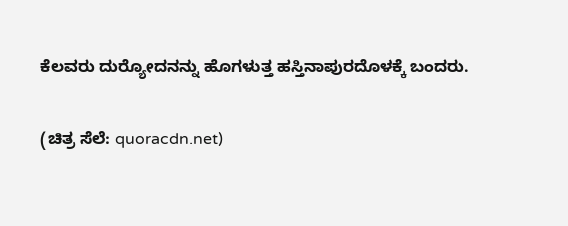ಕೆಲವರು ದುರ‍್ಯೋದನನ್ನು ಹೊಗಳುತ್ತ ಹಸ್ತಿನಾಪುರದೊಳಕ್ಕೆ ಬಂದರು.

(ಚಿತ್ರ ಸೆಲೆ: quoracdn.net)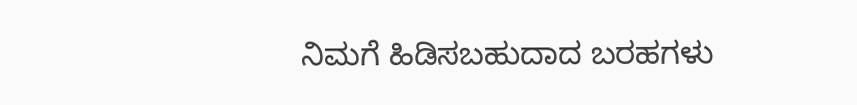ನಿಮಗೆ ಹಿಡಿಸಬಹುದಾದ ಬರಹಗಳು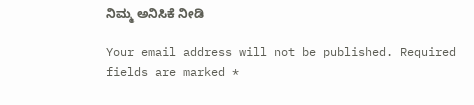ನಿಮ್ಮ ಅನಿಸಿಕೆ ನೀಡಿ

Your email address will not be published. Required fields are marked *